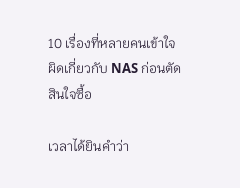10 เรื่องที่หลายคนเข้าใจผิดเกี่ยวกับ NAS ก่อนตัดสินใจซื้อ

เวลาได้ยินคำว่า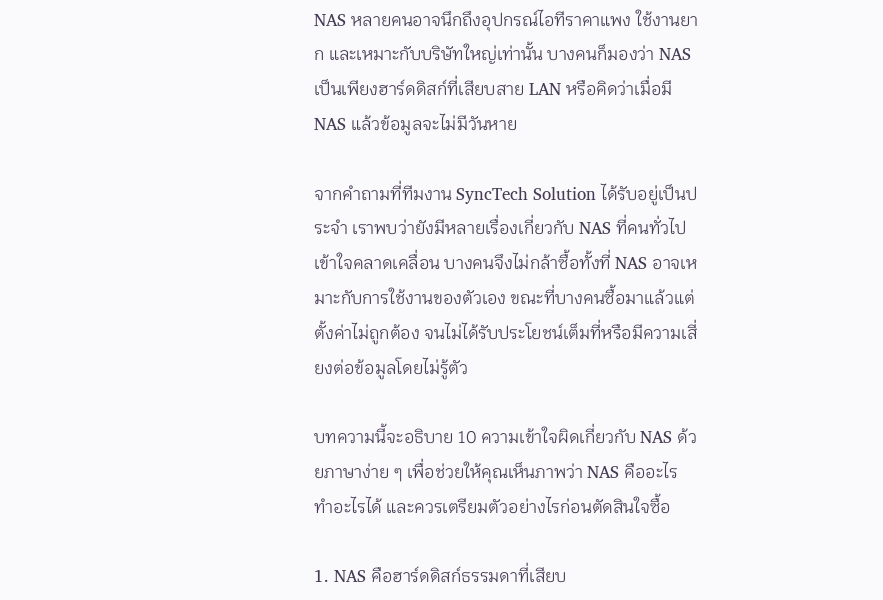NAS หลายคนอาจนึกถึงอุปกรณ์ไอทีราคาแพง ใช้งานยาก และเหมาะกับบริษัทใหญ่เท่านั้น บางคนก็มองว่า NAS เป็นเพียงฮาร์ดดิสก์ที่เสียบสาย LAN หรือคิดว่าเมื่อมี NAS แล้วข้อมูลจะไม่มีวันหาย

จากคำถามที่ทีมงาน SyncTech Solution ได้รับอยู่เป็นประจำ เราพบว่ายังมีหลายเรื่องเกี่ยวกับ NAS ที่คนทั่วไปเข้าใจคลาดเคลื่อน บางคนจึงไม่กล้าซื้อทั้งที่ NAS อาจเหมาะกับการใช้งานของตัวเอง ขณะที่บางคนซื้อมาแล้วแต่ตั้งค่าไม่ถูกต้อง จนไม่ได้รับประโยชน์เต็มที่หรือมีความเสี่ยงต่อข้อมูลโดยไม่รู้ตัว

บทความนี้จะอธิบาย 10 ความเข้าใจผิดเกี่ยวกับ NAS ด้วยภาษาง่าย ๆ เพื่อช่วยให้คุณเห็นภาพว่า NAS คืออะไร ทำอะไรได้ และควรเตรียมตัวอย่างไรก่อนตัดสินใจซื้อ

1. NAS คือฮาร์ดดิสก์ธรรมดาที่เสียบ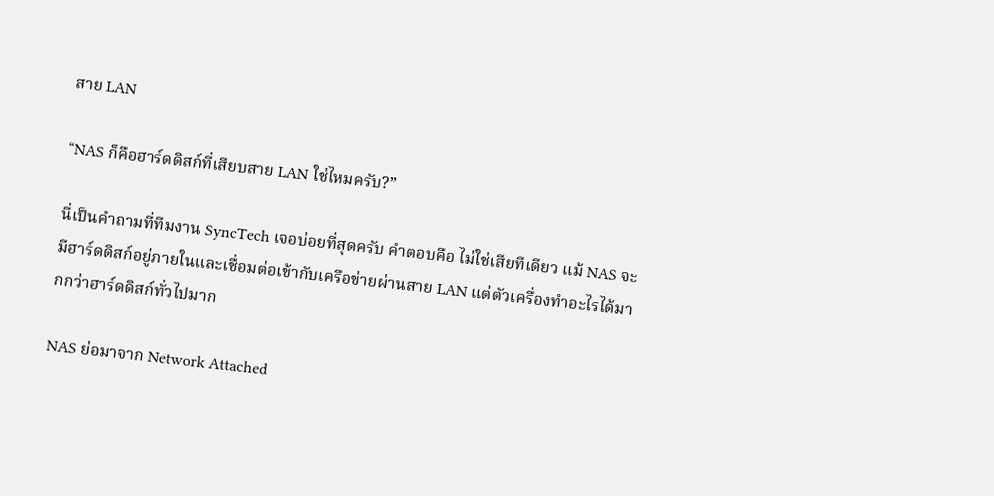สาย LAN

“NAS ก็คือฮาร์ดดิสก์ที่เสียบสาย LAN ใช่ไหมครับ?”

นี่เป็นคำถามที่ทีมงาน SyncTech เจอบ่อยที่สุดครับ คำตอบคือ ไม่ใช่เสียทีเดียว แม้ NAS จะมีฮาร์ดดิสก์อยู่ภายในและเชื่อมต่อเข้ากับเครือข่ายผ่านสาย LAN แต่ตัวเครื่องทำอะไรได้มากกว่าฮาร์ดดิสก์ทั่วไปมาก

NAS ย่อมาจาก Network Attached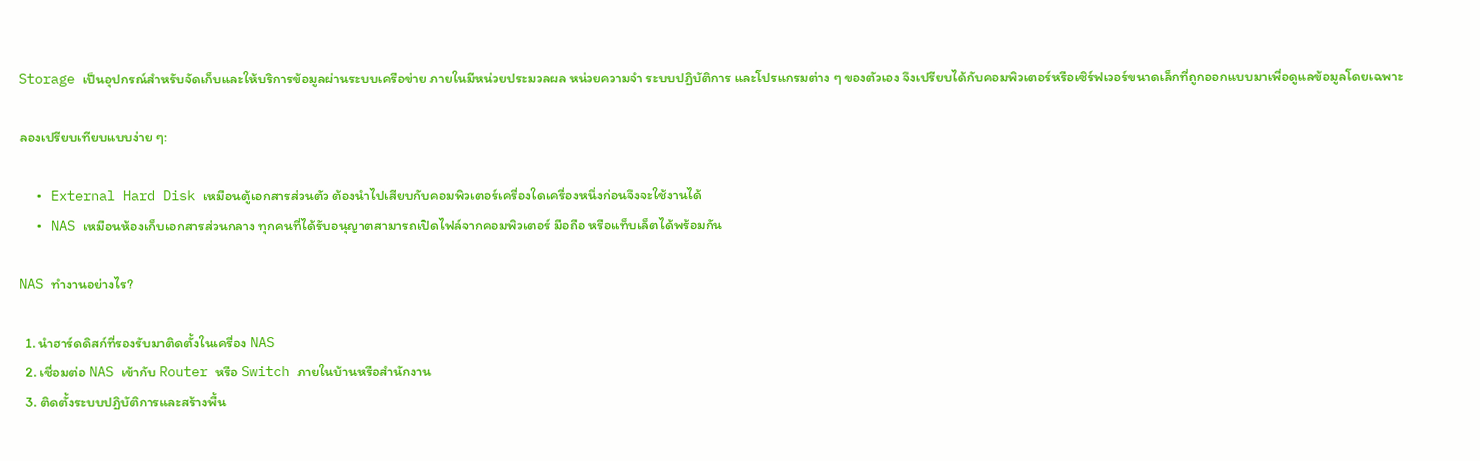Storage เป็นอุปกรณ์สำหรับจัดเก็บและให้บริการข้อมูลผ่านระบบเครือข่าย ภายในมีหน่วยประมวลผล หน่วยความจำ ระบบปฏิบัติการ และโปรแกรมต่าง ๆ ของตัวเอง จึงเปรียบได้กับคอมพิวเตอร์หรือเซิร์ฟเวอร์ขนาดเล็กที่ถูกออกแบบมาเพื่อดูแลข้อมูลโดยเฉพาะ

ลองเปรียบเทียบแบบง่าย ๆ:

  • External Hard Disk เหมือนตู้เอกสารส่วนตัว ต้องนำไปเสียบกับคอมพิวเตอร์เครื่องใดเครื่องหนึ่งก่อนจึงจะใช้งานได้
  • NAS เหมือนห้องเก็บเอกสารส่วนกลาง ทุกคนที่ได้รับอนุญาตสามารถเปิดไฟล์จากคอมพิวเตอร์ มือถือ หรือแท็บเล็ตได้พร้อมกัน

NAS ทำงานอย่างไร?

  1. นำฮาร์ดดิสก์ที่รองรับมาติดตั้งในเครื่อง NAS
  2. เชื่อมต่อ NAS เข้ากับ Router หรือ Switch ภายในบ้านหรือสำนักงาน
  3. ติดตั้งระบบปฏิบัติการและสร้างพื้น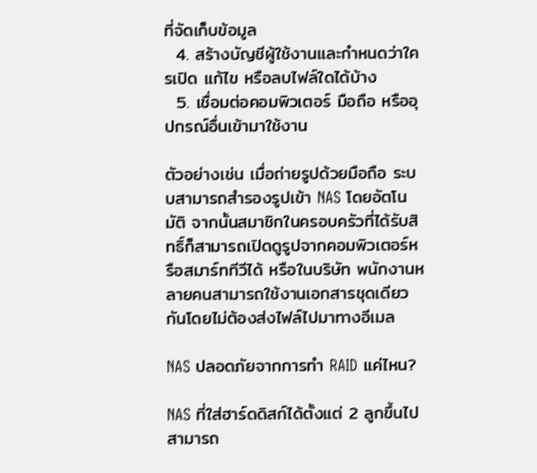ที่จัดเก็บข้อมูล
  4. สร้างบัญชีผู้ใช้งานและกำหนดว่าใครเปิด แก้ไข หรือลบไฟล์ใดได้บ้าง
  5. เชื่อมต่อคอมพิวเตอร์ มือถือ หรืออุปกรณ์อื่นเข้ามาใช้งาน

ตัวอย่างเช่น เมื่อถ่ายรูปด้วยมือถือ ระบบสามารถสำรองรูปเข้า NAS โดยอัตโนมัติ จากนั้นสมาชิกในครอบครัวที่ได้รับสิทธิ์ก็สามารถเปิดดูรูปจากคอมพิวเตอร์หรือสมาร์ททีวีได้ หรือในบริษัท พนักงานหลายคนสามารถใช้งานเอกสารชุดเดียวกันโดยไม่ต้องส่งไฟล์ไปมาทางอีเมล

NAS ปลอดภัยจากการทำ RAID แค่ไหน?

NAS ที่ใส่ฮาร์ดดิสก์ได้ตั้งแต่ 2 ลูกขึ้นไปสามารถ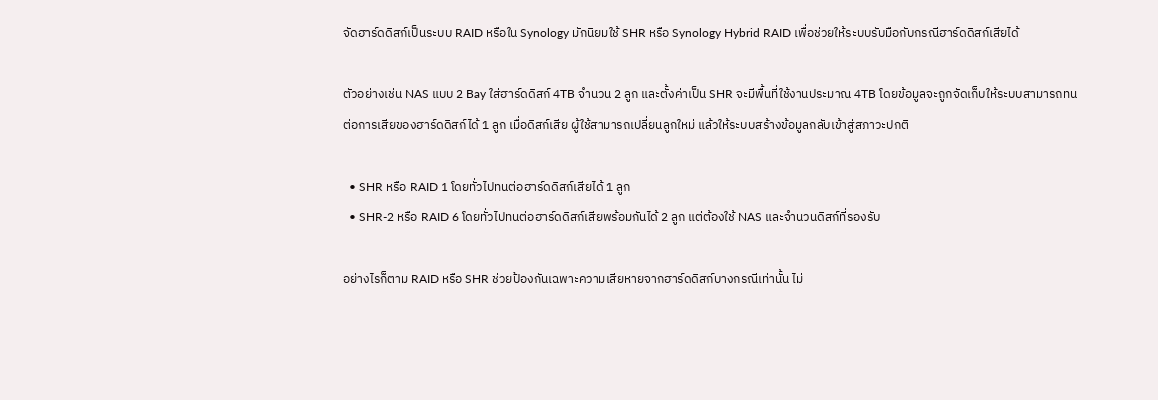จัดฮาร์ดดิสก์เป็นระบบ RAID หรือใน Synology มักนิยมใช้ SHR หรือ Synology Hybrid RAID เพื่อช่วยให้ระบบรับมือกับกรณีฮาร์ดดิสก์เสียได้

ตัวอย่างเช่น NAS แบบ 2 Bay ใส่ฮาร์ดดิสก์ 4TB จำนวน 2 ลูก และตั้งค่าเป็น SHR จะมีพื้นที่ใช้งานประมาณ 4TB โดยข้อมูลจะถูกจัดเก็บให้ระบบสามารถทนต่อการเสียของฮาร์ดดิสก์ได้ 1 ลูก เมื่อดิสก์เสีย ผู้ใช้สามารถเปลี่ยนลูกใหม่ แล้วให้ระบบสร้างข้อมูลกลับเข้าสู่สภาวะปกติ

  • SHR หรือ RAID 1 โดยทั่วไปทนต่อฮาร์ดดิสก์เสียได้ 1 ลูก
  • SHR-2 หรือ RAID 6 โดยทั่วไปทนต่อฮาร์ดดิสก์เสียพร้อมกันได้ 2 ลูก แต่ต้องใช้ NAS และจำนวนดิสก์ที่รองรับ

อย่างไรก็ตาม RAID หรือ SHR ช่วยป้องกันเฉพาะความเสียหายจากฮาร์ดดิสก์บางกรณีเท่านั้น ไม่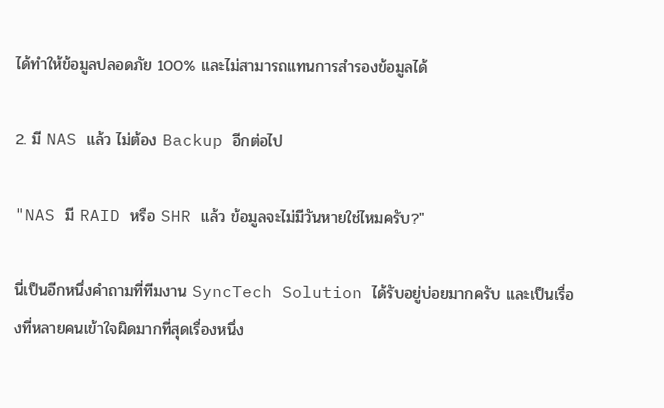ได้ทำให้ข้อมูลปลอดภัย 100% และไม่สามารถแทนการสำรองข้อมูลได้

2. มี NAS แล้ว ไม่ต้อง Backup อีกต่อไป

"NAS มี RAID หรือ SHR แล้ว ข้อมูลจะไม่มีวันหายใช่ไหมครับ?"

นี่เป็นอีกหนึ่งคำถามที่ทีมงาน SyncTech Solution ได้รับอยู่บ่อยมากครับ และเป็นเรื่องที่หลายคนเข้าใจผิดมากที่สุดเรื่องหนึ่ง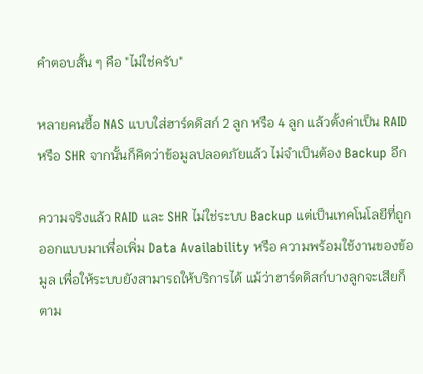คำตอบสั้น ๆ คือ "ไม่ใช่ครับ"

หลายคนซื้อ NAS แบบใส่ฮาร์ดดิสก์ 2 ลูก หรือ 4 ลูก แล้วตั้งค่าเป็น RAID หรือ SHR จากนั้นก็คิดว่าข้อมูลปลอดภัยแล้ว ไม่จำเป็นต้อง Backup อีก

ความจริงแล้ว RAID และ SHR ไม่ใช่ระบบ Backup แต่เป็นเทคโนโลยีที่ถูกออกแบบมาเพื่อเพิ่ม Data Availability หรือ ความพร้อมใช้งานของข้อมูล เพื่อให้ระบบยังสามารถให้บริการได้ แม้ว่าฮาร์ดดิสก์บางลูกจะเสียก็ตาม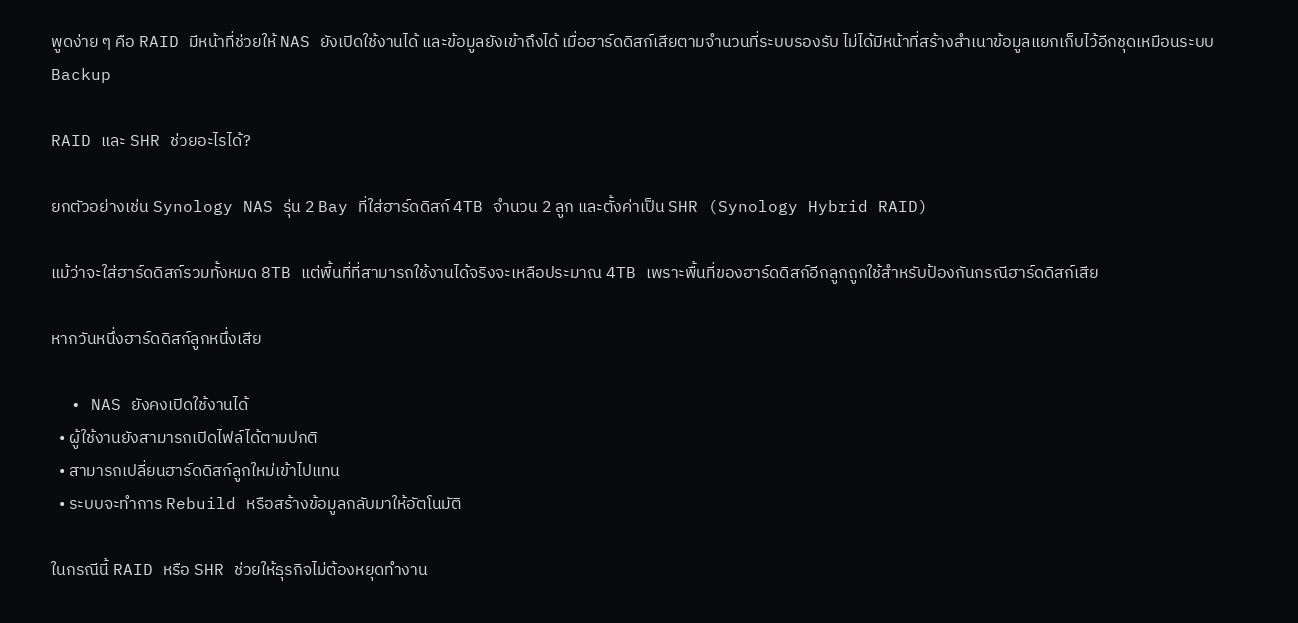พูดง่าย ๆ คือ RAID มีหน้าที่ช่วยให้ NAS ยังเปิดใช้งานได้ และข้อมูลยังเข้าถึงได้ เมื่อฮาร์ดดิสก์เสียตามจำนวนที่ระบบรองรับ ไม่ได้มีหน้าที่สร้างสำเนาข้อมูลแยกเก็บไว้อีกชุดเหมือนระบบ Backup

RAID และ SHR ช่วยอะไรได้?

ยกตัวอย่างเช่น Synology NAS รุ่น 2 Bay ที่ใส่ฮาร์ดดิสก์ 4TB จำนวน 2 ลูก และตั้งค่าเป็น SHR (Synology Hybrid RAID)

แม้ว่าจะใส่ฮาร์ดดิสก์รวมทั้งหมด 8TB แต่พื้นที่ที่สามารถใช้งานได้จริงจะเหลือประมาณ 4TB เพราะพื้นที่ของฮาร์ดดิสก์อีกลูกถูกใช้สำหรับป้องกันกรณีฮาร์ดดิสก์เสีย

หากวันหนึ่งฮาร์ดดิสก์ลูกหนึ่งเสีย

  • NAS ยังคงเปิดใช้งานได้
  • ผู้ใช้งานยังสามารถเปิดไฟล์ได้ตามปกติ
  • สามารถเปลี่ยนฮาร์ดดิสก์ลูกใหม่เข้าไปแทน
  • ระบบจะทำการ Rebuild หรือสร้างข้อมูลกลับมาให้อัตโนมัติ

ในกรณีนี้ RAID หรือ SHR ช่วยให้ธุรกิจไม่ต้องหยุดทำงาน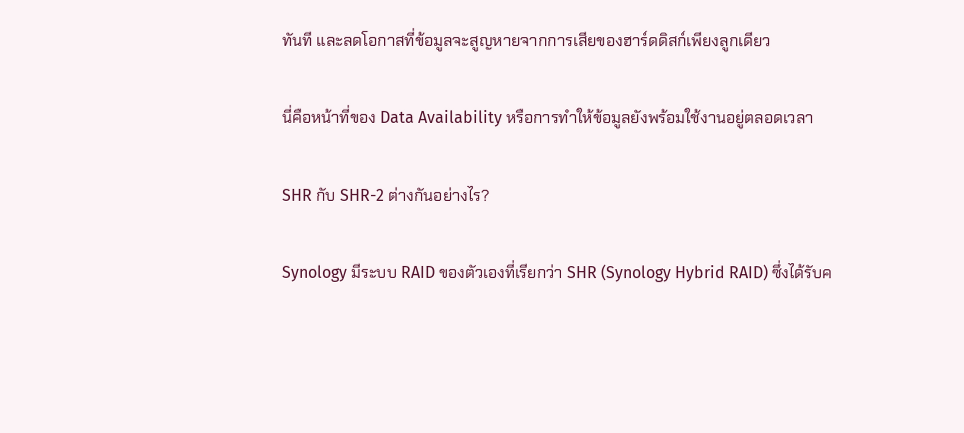ทันที และลดโอกาสที่ข้อมูลจะสูญหายจากการเสียของฮาร์ดดิสก์เพียงลูกเดียว

นี่คือหน้าที่ของ Data Availability หรือการทำให้ข้อมูลยังพร้อมใช้งานอยู่ตลอดเวลา

SHR กับ SHR-2 ต่างกันอย่างไร?

Synology มีระบบ RAID ของตัวเองที่เรียกว่า SHR (Synology Hybrid RAID) ซึ่งได้รับค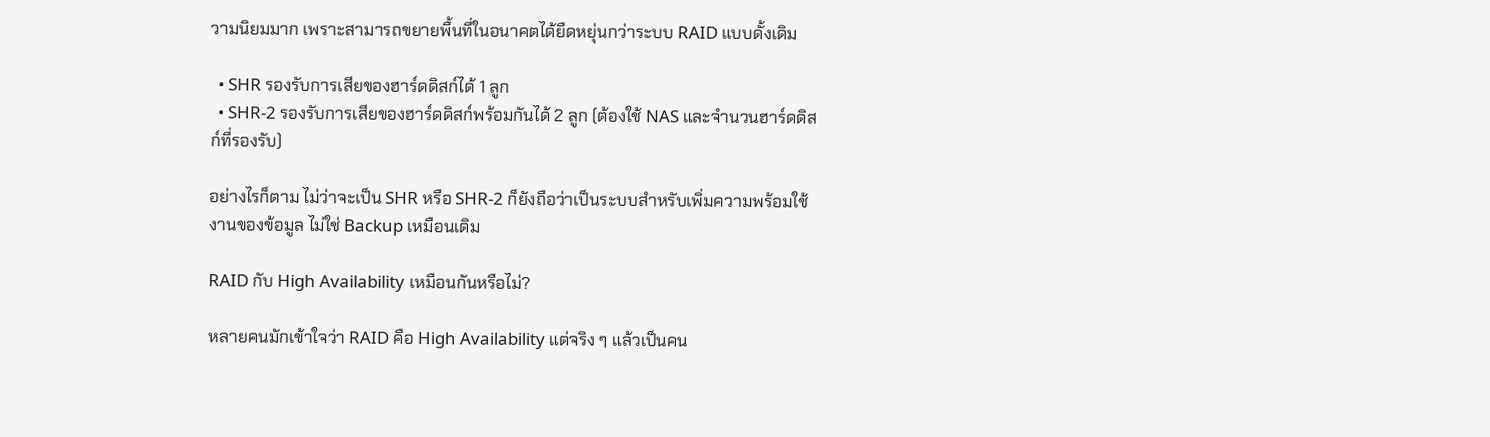วามนิยมมาก เพราะสามารถขยายพื้นที่ในอนาคตได้ยืดหยุ่นกว่าระบบ RAID แบบดั้งเดิม

  • SHR รองรับการเสียของฮาร์ดดิสก์ได้ 1 ลูก
  • SHR-2 รองรับการเสียของฮาร์ดดิสก์พร้อมกันได้ 2 ลูก (ต้องใช้ NAS และจำนวนฮาร์ดดิสก์ที่รองรับ)

อย่างไรก็ตาม ไม่ว่าจะเป็น SHR หรือ SHR-2 ก็ยังถือว่าเป็นระบบสำหรับเพิ่มความพร้อมใช้งานของข้อมูล ไม่ใช่ Backup เหมือนเดิม

RAID กับ High Availability เหมือนกันหรือไม่?

หลายคนมักเข้าใจว่า RAID คือ High Availability แต่จริง ๆ แล้วเป็นคน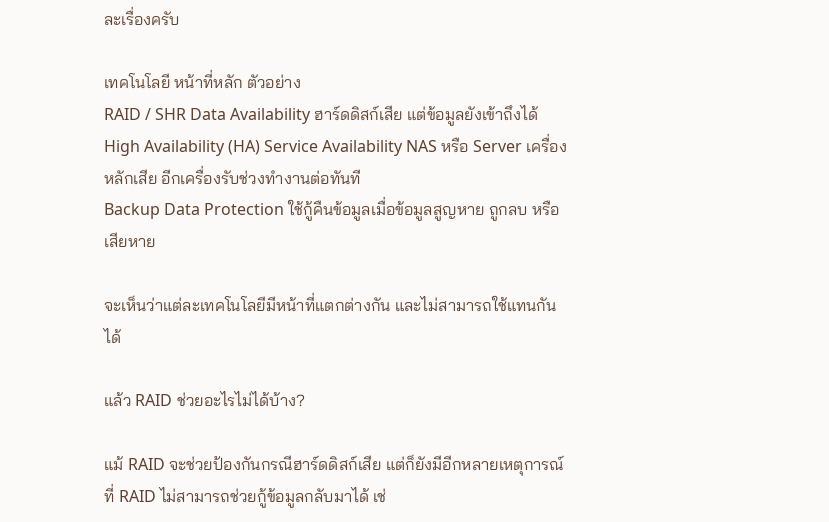ละเรื่องครับ

เทคโนโลยี หน้าที่หลัก ตัวอย่าง
RAID / SHR Data Availability ฮาร์ดดิสก์เสีย แต่ข้อมูลยังเข้าถึงได้
High Availability (HA) Service Availability NAS หรือ Server เครื่องหลักเสีย อีกเครื่องรับช่วงทำงานต่อทันที
Backup Data Protection ใช้กู้คืนข้อมูลเมื่อข้อมูลสูญหาย ถูกลบ หรือเสียหาย

จะเห็นว่าแต่ละเทคโนโลยีมีหน้าที่แตกต่างกัน และไม่สามารถใช้แทนกันได้

แล้ว RAID ช่วยอะไรไม่ได้บ้าง?

แม้ RAID จะช่วยป้องกันกรณีฮาร์ดดิสก์เสีย แต่ก็ยังมีอีกหลายเหตุการณ์ที่ RAID ไม่สามารถช่วยกู้ข้อมูลกลับมาได้ เช่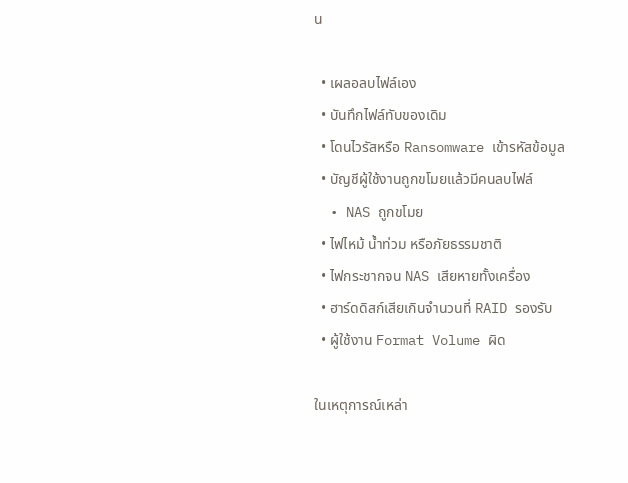น

  • เผลอลบไฟล์เอง
  • บันทึกไฟล์ทับของเดิม
  • โดนไวรัสหรือ Ransomware เข้ารหัสข้อมูล
  • บัญชีผู้ใช้งานถูกขโมยแล้วมีคนลบไฟล์
  • NAS ถูกขโมย
  • ไฟไหม้ น้ำท่วม หรือภัยธรรมชาติ
  • ไฟกระชากจน NAS เสียหายทั้งเครื่อง
  • ฮาร์ดดิสก์เสียเกินจำนวนที่ RAID รองรับ
  • ผู้ใช้งาน Format Volume ผิด

ในเหตุการณ์เหล่า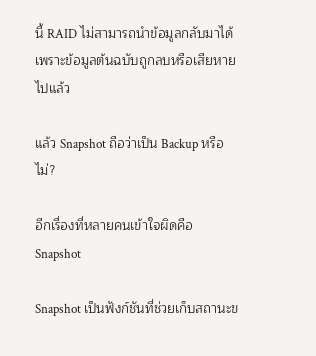นี้ RAID ไม่สามารถนำข้อมูลกลับมาได้ เพราะข้อมูลต้นฉบับถูกลบหรือเสียหายไปแล้ว

แล้ว Snapshot ถือว่าเป็น Backup หรือไม่?

อีกเรื่องที่หลายคนเข้าใจผิดคือ Snapshot

Snapshot เป็นฟังก์ชันที่ช่วยเก็บสถานะข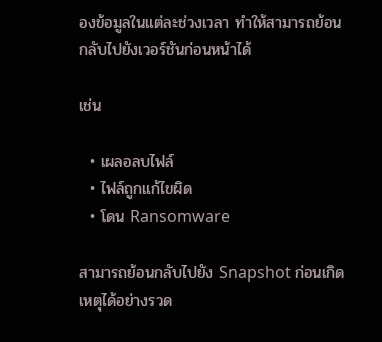องข้อมูลในแต่ละช่วงเวลา ทำให้สามารถย้อนกลับไปยังเวอร์ชันก่อนหน้าได้

เช่น

  • เผลอลบไฟล์
  • ไฟล์ถูกแก้ไขผิด
  • โดน Ransomware

สามารถย้อนกลับไปยัง Snapshot ก่อนเกิดเหตุได้อย่างรวด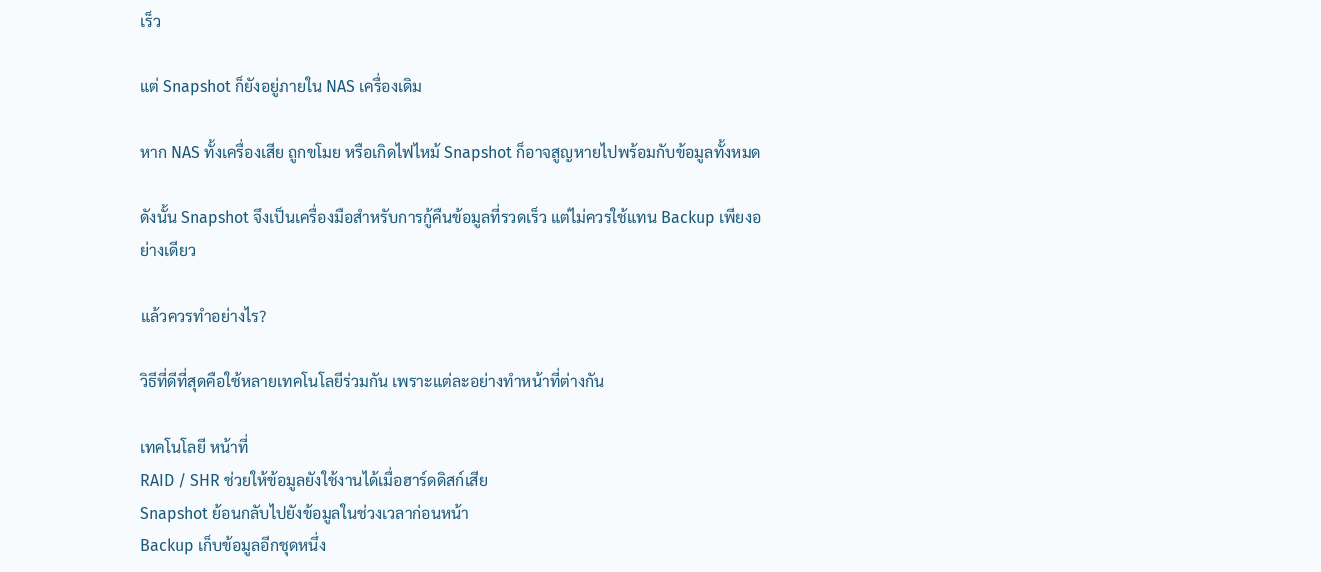เร็ว

แต่ Snapshot ก็ยังอยู่ภายใน NAS เครื่องเดิม

หาก NAS ทั้งเครื่องเสีย ถูกขโมย หรือเกิดไฟไหม้ Snapshot ก็อาจสูญหายไปพร้อมกับข้อมูลทั้งหมด

ดังนั้น Snapshot จึงเป็นเครื่องมือสำหรับการกู้คืนข้อมูลที่รวดเร็ว แต่ไม่ควรใช้แทน Backup เพียงอย่างเดียว

แล้วควรทำอย่างไร?

วิธีที่ดีที่สุดคือใช้หลายเทคโนโลยีร่วมกัน เพราะแต่ละอย่างทำหน้าที่ต่างกัน

เทคโนโลยี หน้าที่
RAID / SHR ช่วยให้ข้อมูลยังใช้งานได้เมื่อฮาร์ดดิสก์เสีย
Snapshot ย้อนกลับไปยังข้อมูลในช่วงเวลาก่อนหน้า
Backup เก็บข้อมูลอีกชุดหนึ่ง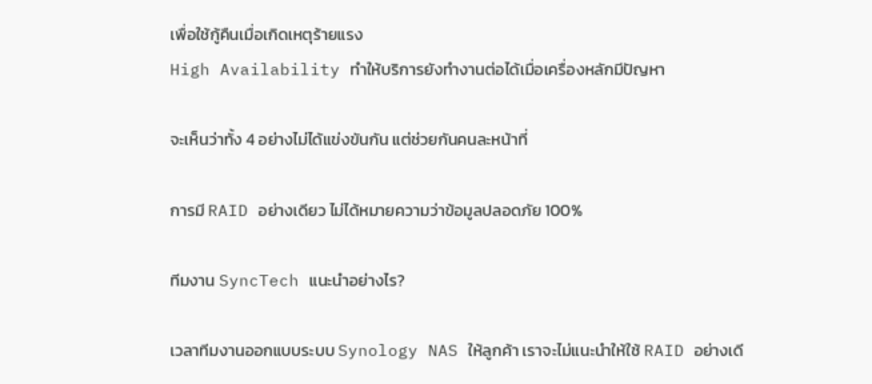เพื่อใช้กู้คืนเมื่อเกิดเหตุร้ายแรง
High Availability ทำให้บริการยังทำงานต่อได้เมื่อเครื่องหลักมีปัญหา

จะเห็นว่าทั้ง 4 อย่างไม่ได้แข่งขันกัน แต่ช่วยกันคนละหน้าที่

การมี RAID อย่างเดียว ไม่ได้หมายความว่าข้อมูลปลอดภัย 100%

ทีมงาน SyncTech แนะนำอย่างไร?

เวลาทีมงานออกแบบระบบ Synology NAS ให้ลูกค้า เราจะไม่แนะนำให้ใช้ RAID อย่างเดี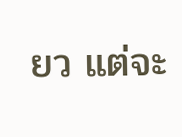ยว แต่จะ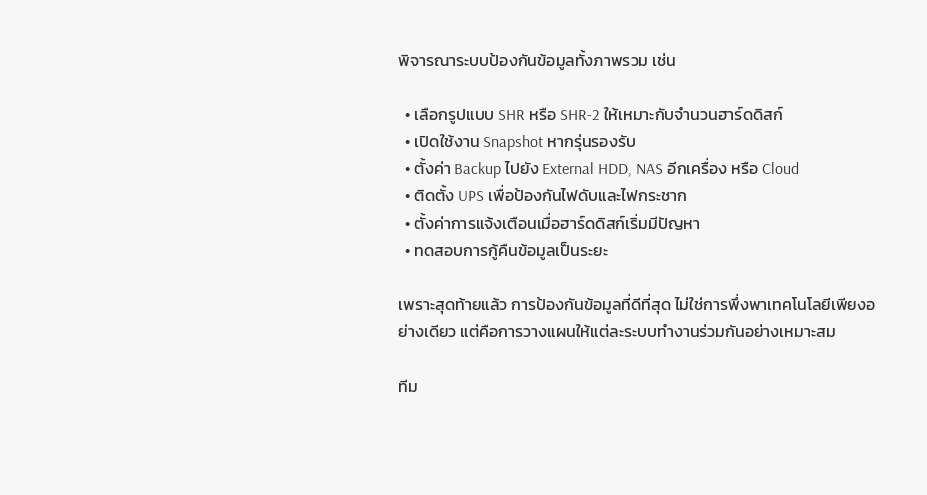พิจารณาระบบป้องกันข้อมูลทั้งภาพรวม เช่น

  • เลือกรูปแบบ SHR หรือ SHR-2 ให้เหมาะกับจำนวนฮาร์ดดิสก์
  • เปิดใช้งาน Snapshot หากรุ่นรองรับ
  • ตั้งค่า Backup ไปยัง External HDD, NAS อีกเครื่อง หรือ Cloud
  • ติดตั้ง UPS เพื่อป้องกันไฟดับและไฟกระชาก
  • ตั้งค่าการแจ้งเตือนเมื่อฮาร์ดดิสก์เริ่มมีปัญหา
  • ทดสอบการกู้คืนข้อมูลเป็นระยะ

เพราะสุดท้ายแล้ว การป้องกันข้อมูลที่ดีที่สุด ไม่ใช่การพึ่งพาเทคโนโลยีเพียงอย่างเดียว แต่คือการวางแผนให้แต่ละระบบทำงานร่วมกันอย่างเหมาะสม

ทีม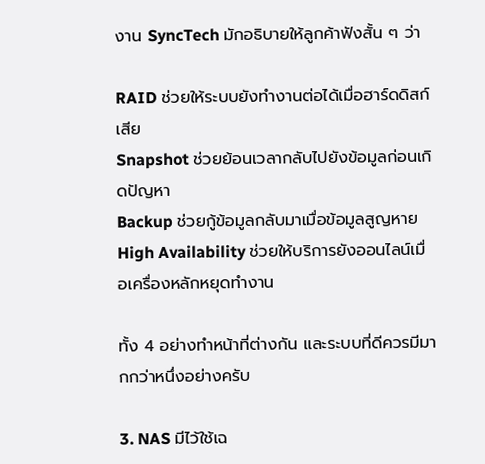งาน SyncTech มักอธิบายให้ลูกค้าฟังสั้น ๆ ว่า

RAID ช่วยให้ระบบยังทำงานต่อได้เมื่อฮาร์ดดิสก์เสีย
Snapshot ช่วยย้อนเวลากลับไปยังข้อมูลก่อนเกิดปัญหา
Backup ช่วยกู้ข้อมูลกลับมาเมื่อข้อมูลสูญหาย
High Availability ช่วยให้บริการยังออนไลน์เมื่อเครื่องหลักหยุดทำงาน

ทั้ง 4 อย่างทำหน้าที่ต่างกัน และระบบที่ดีควรมีมากกว่าหนึ่งอย่างครับ

3. NAS มีไว้ใช้เฉ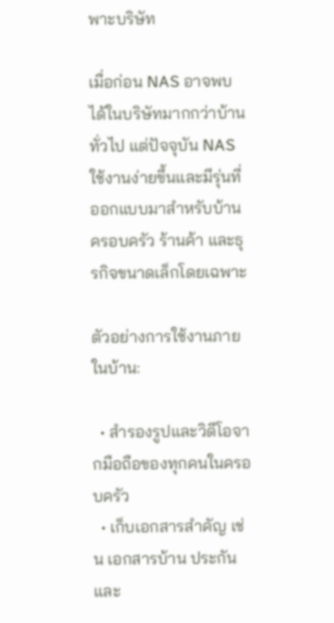พาะบริษัท

เมื่อก่อน NAS อาจพบได้ในบริษัทมากกว่าบ้านทั่วไป แต่ปัจจุบัน NAS ใช้งานง่ายขึ้นและมีรุ่นที่ออกแบบมาสำหรับบ้าน ครอบครัว ร้านค้า และธุรกิจขนาดเล็กโดยเฉพาะ

ตัวอย่างการใช้งานภายในบ้าน:

  • สำรองรูปและวิดีโอจากมือถือของทุกคนในครอบครัว
  • เก็บเอกสารสำคัญ เช่น เอกสารบ้าน ประกัน และ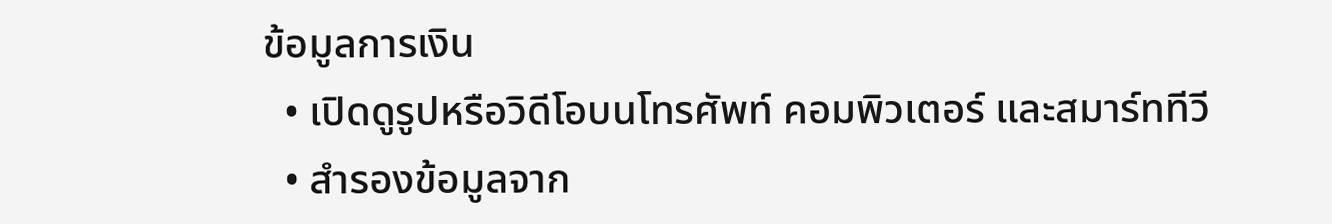ข้อมูลการเงิน
  • เปิดดูรูปหรือวิดีโอบนโทรศัพท์ คอมพิวเตอร์ และสมาร์ททีวี
  • สำรองข้อมูลจาก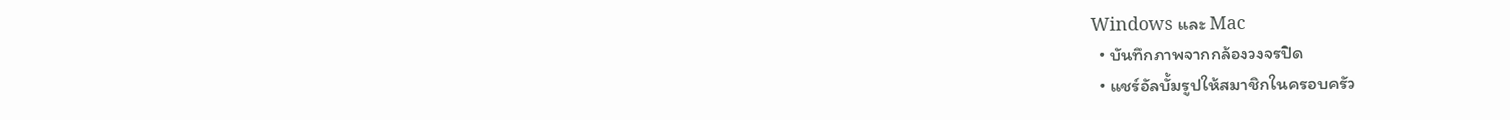Windows และ Mac
  • บันทึกภาพจากกล้องวงจรปิด
  • แชร์อัลบั้มรูปให้สมาชิกในครอบครัว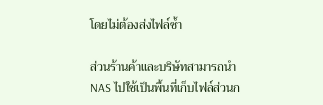โดยไม่ต้องส่งไฟล์ซ้ำ

ส่วนร้านค้าและบริษัทสามารถนำ NAS ไปใช้เป็นพื้นที่เก็บไฟล์ส่วนก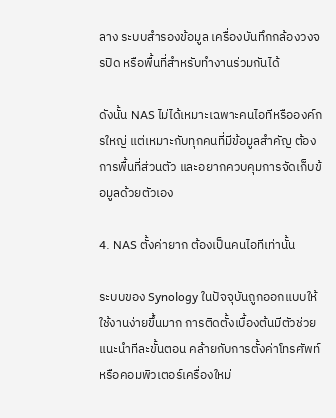ลาง ระบบสำรองข้อมูล เครื่องบันทึกกล้องวงจรปิด หรือพื้นที่สำหรับทำงานร่วมกันได้

ดังนั้น NAS ไม่ได้เหมาะเฉพาะคนไอทีหรือองค์กรใหญ่ แต่เหมาะกับทุกคนที่มีข้อมูลสำคัญ ต้องการพื้นที่ส่วนตัว และอยากควบคุมการจัดเก็บข้อมูลด้วยตัวเอง

4. NAS ตั้งค่ายาก ต้องเป็นคนไอทีเท่านั้น

ระบบของ Synology ในปัจจุบันถูกออกแบบให้ใช้งานง่ายขึ้นมาก การติดตั้งเบื้องต้นมีตัวช่วยแนะนำทีละขั้นตอน คล้ายกับการตั้งค่าโทรศัพท์หรือคอมพิวเตอร์เครื่องใหม่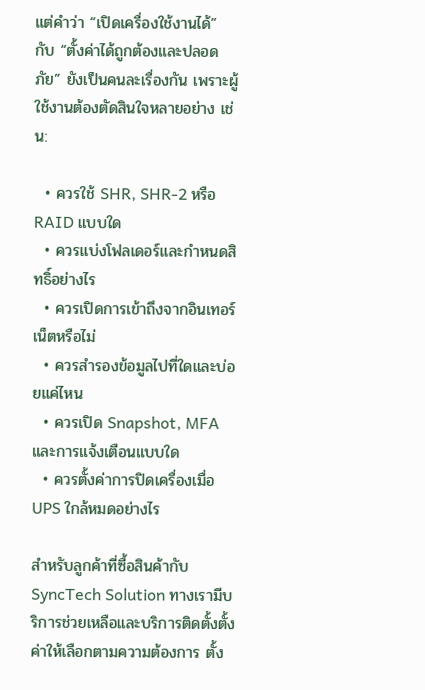แต่คำว่า “เปิดเครื่องใช้งานได้” กับ “ตั้งค่าได้ถูกต้องและปลอดภัย” ยังเป็นคนละเรื่องกัน เพราะผู้ใช้งานต้องตัดสินใจหลายอย่าง เช่น:

  • ควรใช้ SHR, SHR-2 หรือ RAID แบบใด
  • ควรแบ่งโฟลเดอร์และกำหนดสิทธิ์อย่างไร
  • ควรเปิดการเข้าถึงจากอินเทอร์เน็ตหรือไม่
  • ควรสำรองข้อมูลไปที่ใดและบ่อยแค่ไหน
  • ควรเปิด Snapshot, MFA และการแจ้งเตือนแบบใด
  • ควรตั้งค่าการปิดเครื่องเมื่อ UPS ใกล้หมดอย่างไร

สำหรับลูกค้าที่ซื้อสินค้ากับ SyncTech Solution ทางเรามีบริการช่วยเหลือและบริการติดตั้งตั้งค่าให้เลือกตามความต้องการ ตั้ง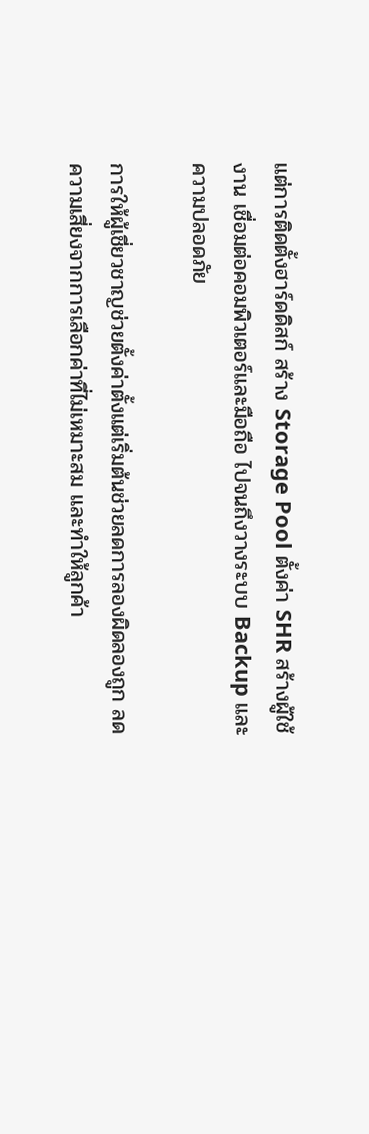แต่การติดตั้งฮาร์ดดิสก์ สร้าง Storage Pool ตั้งค่า SHR สร้างผู้ใช้งาน เชื่อมต่อคอมพิวเตอร์และมือถือ ไปจนถึงวางระบบ Backup และความปลอดภัย

การให้ผู้เชี่ยวชาญช่วยตั้งค่าตั้งแต่เริ่มต้นช่วยลดการลองผิดลองถูก ลดความเสี่ยงจากการเลือกค่าที่ไม่เหมาะสม และทำให้ลูกค้า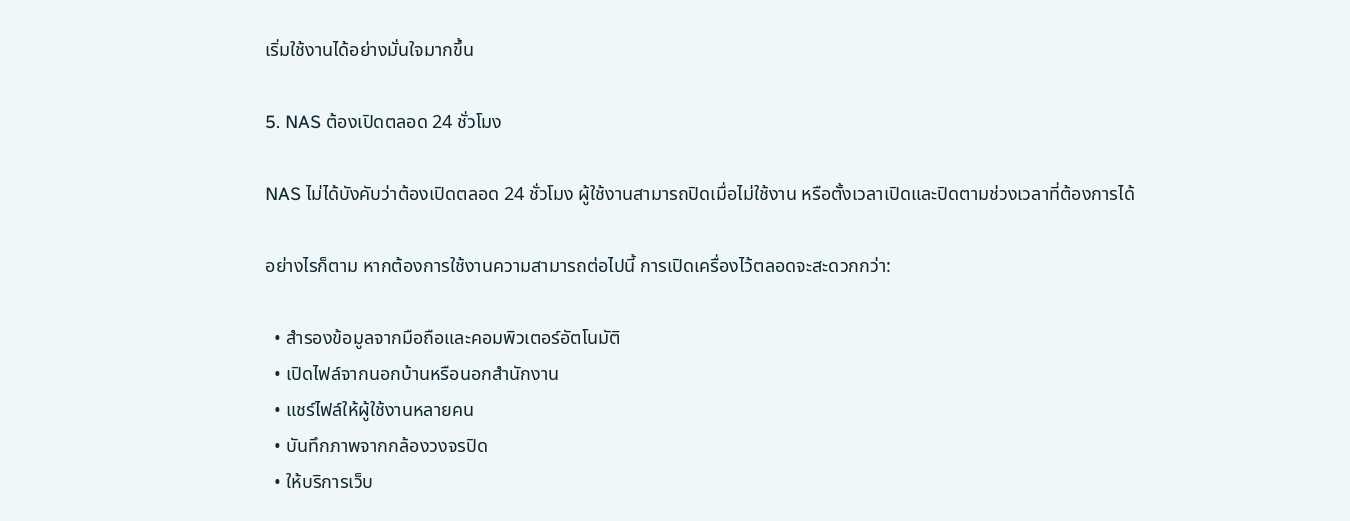เริ่มใช้งานได้อย่างมั่นใจมากขึ้น

5. NAS ต้องเปิดตลอด 24 ชั่วโมง

NAS ไม่ได้บังคับว่าต้องเปิดตลอด 24 ชั่วโมง ผู้ใช้งานสามารถปิดเมื่อไม่ใช้งาน หรือตั้งเวลาเปิดและปิดตามช่วงเวลาที่ต้องการได้

อย่างไรก็ตาม หากต้องการใช้งานความสามารถต่อไปนี้ การเปิดเครื่องไว้ตลอดจะสะดวกกว่า:

  • สำรองข้อมูลจากมือถือและคอมพิวเตอร์อัตโนมัติ
  • เปิดไฟล์จากนอกบ้านหรือนอกสำนักงาน
  • แชร์ไฟล์ให้ผู้ใช้งานหลายคน
  • บันทึกภาพจากกล้องวงจรปิด
  • ให้บริการเว็บ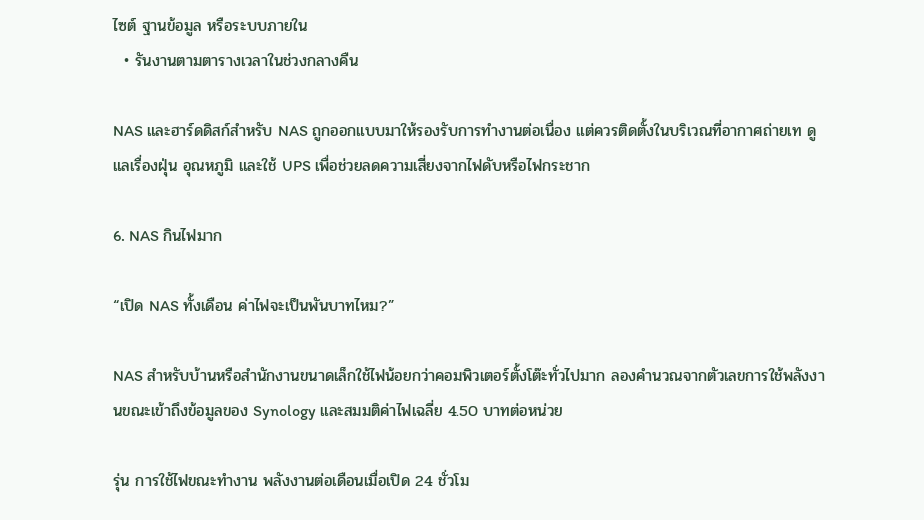ไซต์ ฐานข้อมูล หรือระบบภายใน
  • รันงานตามตารางเวลาในช่วงกลางคืน

NAS และฮาร์ดดิสก์สำหรับ NAS ถูกออกแบบมาให้รองรับการทำงานต่อเนื่อง แต่ควรติดตั้งในบริเวณที่อากาศถ่ายเท ดูแลเรื่องฝุ่น อุณหภูมิ และใช้ UPS เพื่อช่วยลดความเสี่ยงจากไฟดับหรือไฟกระชาก

6. NAS กินไฟมาก

“เปิด NAS ทั้งเดือน ค่าไฟจะเป็นพันบาทไหม?”

NAS สำหรับบ้านหรือสำนักงานขนาดเล็กใช้ไฟน้อยกว่าคอมพิวเตอร์ตั้งโต๊ะทั่วไปมาก ลองคำนวณจากตัวเลขการใช้พลังงานขณะเข้าถึงข้อมูลของ Synology และสมมติค่าไฟเฉลี่ย 4.50 บาทต่อหน่วย

รุ่น การใช้ไฟขณะทำงาน พลังงานต่อเดือนเมื่อเปิด 24 ชั่วโม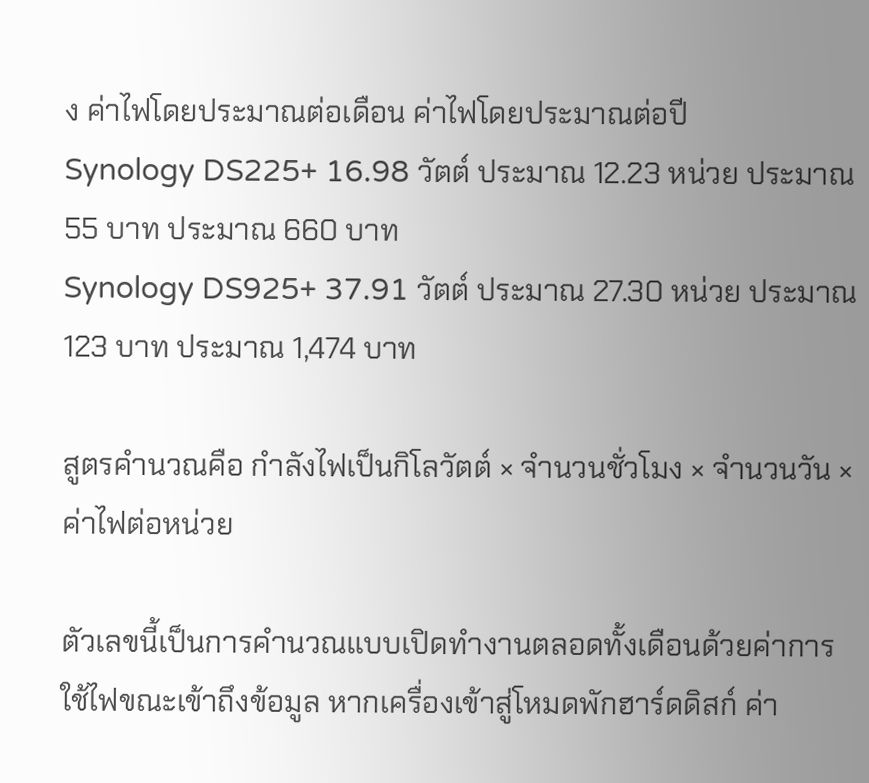ง ค่าไฟโดยประมาณต่อเดือน ค่าไฟโดยประมาณต่อปี
Synology DS225+ 16.98 วัตต์ ประมาณ 12.23 หน่วย ประมาณ 55 บาท ประมาณ 660 บาท
Synology DS925+ 37.91 วัตต์ ประมาณ 27.30 หน่วย ประมาณ 123 บาท ประมาณ 1,474 บาท

สูตรคำนวณคือ กำลังไฟเป็นกิโลวัตต์ × จำนวนชั่วโมง × จำนวนวัน × ค่าไฟต่อหน่วย

ตัวเลขนี้เป็นการคำนวณแบบเปิดทำงานตลอดทั้งเดือนด้วยค่าการใช้ไฟขณะเข้าถึงข้อมูล หากเครื่องเข้าสู่โหมดพักฮาร์ดดิสก์ ค่า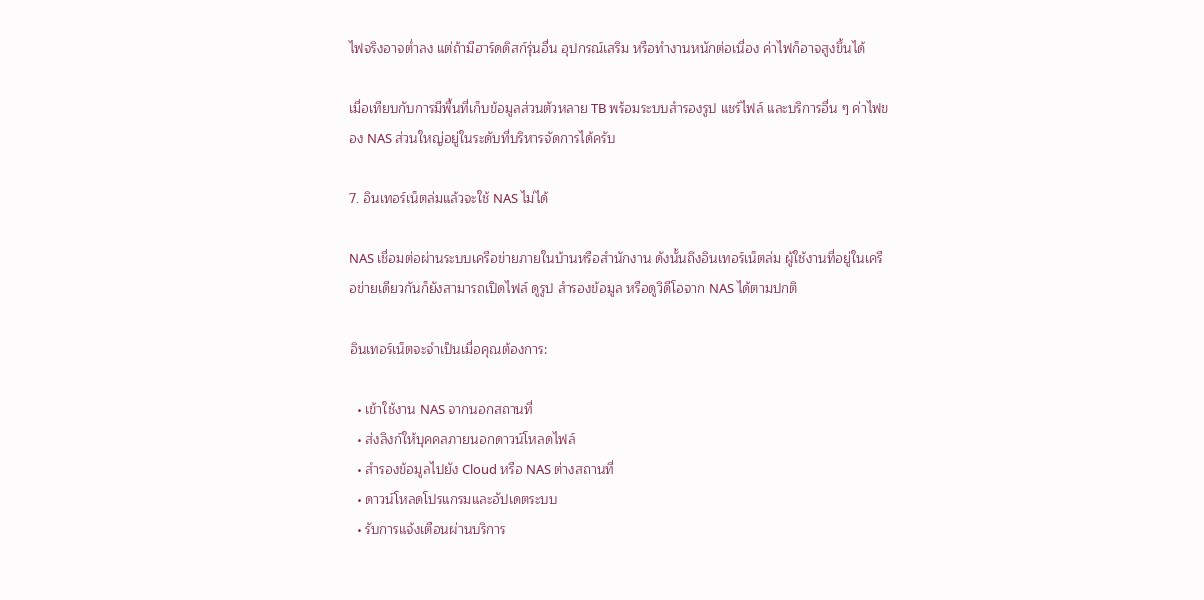ไฟจริงอาจต่ำลง แต่ถ้ามีฮาร์ดดิสก์รุ่นอื่น อุปกรณ์เสริม หรือทำงานหนักต่อเนื่อง ค่าไฟก็อาจสูงขึ้นได้

เมื่อเทียบกับการมีพื้นที่เก็บข้อมูลส่วนตัวหลาย TB พร้อมระบบสำรองรูป แชร์ไฟล์ และบริการอื่น ๆ ค่าไฟของ NAS ส่วนใหญ่อยู่ในระดับที่บริหารจัดการได้ครับ

7. อินเทอร์เน็ตล่มแล้วจะใช้ NAS ไม่ได้

NAS เชื่อมต่อผ่านระบบเครือข่ายภายในบ้านหรือสำนักงาน ดังนั้นถึงอินเทอร์เน็ตล่ม ผู้ใช้งานที่อยู่ในเครือข่ายเดียวกันก็ยังสามารถเปิดไฟล์ ดูรูป สำรองข้อมูล หรือดูวิดีโอจาก NAS ได้ตามปกติ

อินเทอร์เน็ตจะจำเป็นเมื่อคุณต้องการ:

  • เข้าใช้งาน NAS จากนอกสถานที่
  • ส่งลิงก์ให้บุคคลภายนอกดาวน์โหลดไฟล์
  • สำรองข้อมูลไปยัง Cloud หรือ NAS ต่างสถานที่
  • ดาวน์โหลดโปรแกรมและอัปเดตระบบ
  • รับการแจ้งเตือนผ่านบริการ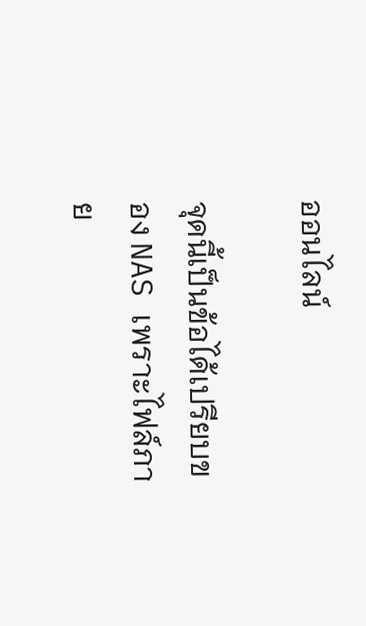ออนไลน์

จุดนี้เป็นข้อได้เปรียบของ NAS เพราะไฟล์ภาย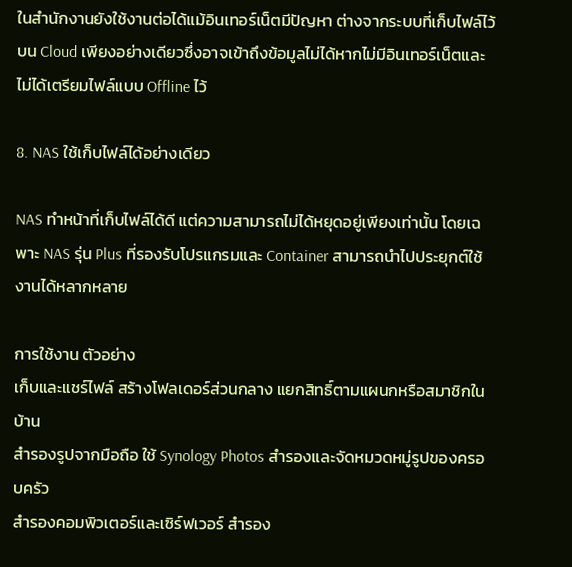ในสำนักงานยังใช้งานต่อได้แม้อินเทอร์เน็ตมีปัญหา ต่างจากระบบที่เก็บไฟล์ไว้บน Cloud เพียงอย่างเดียวซึ่งอาจเข้าถึงข้อมูลไม่ได้หากไม่มีอินเทอร์เน็ตและไม่ได้เตรียมไฟล์แบบ Offline ไว้

8. NAS ใช้เก็บไฟล์ได้อย่างเดียว

NAS ทำหน้าที่เก็บไฟล์ได้ดี แต่ความสามารถไม่ได้หยุดอยู่เพียงเท่านั้น โดยเฉพาะ NAS รุ่น Plus ที่รองรับโปรแกรมและ Container สามารถนำไปประยุกต์ใช้งานได้หลากหลาย

การใช้งาน ตัวอย่าง
เก็บและแชร์ไฟล์ สร้างโฟลเดอร์ส่วนกลาง แยกสิทธิ์ตามแผนกหรือสมาชิกในบ้าน
สำรองรูปจากมือถือ ใช้ Synology Photos สำรองและจัดหมวดหมู่รูปของครอบครัว
สำรองคอมพิวเตอร์และเซิร์ฟเวอร์ สำรอง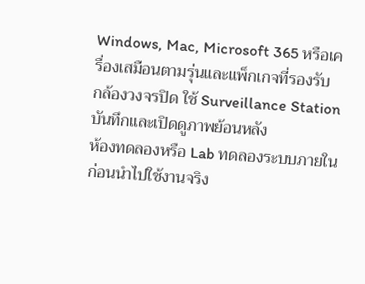Windows, Mac, Microsoft 365 หรือเครื่องเสมือนตามรุ่นและแพ็กเกจที่รองรับ
กล้องวงจรปิด ใช้ Surveillance Station บันทึกและเปิดดูภาพย้อนหลัง
ห้องทดลองหรือ Lab ทดลองระบบภายในก่อนนำไปใช้งานจริง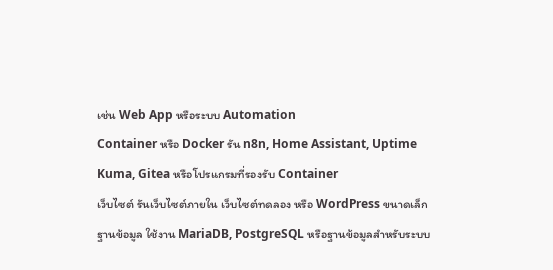เช่น Web App หรือระบบ Automation
Container หรือ Docker รัน n8n, Home Assistant, Uptime Kuma, Gitea หรือโปรแกรมที่รองรับ Container
เว็บไซต์ รันเว็บไซต์ภายใน เว็บไซต์ทดลอง หรือ WordPress ขนาดเล็ก
ฐานข้อมูล ใช้งาน MariaDB, PostgreSQL หรือฐานข้อมูลสำหรับระบบ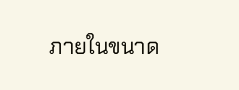ภายในขนาด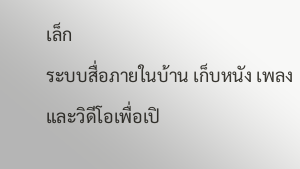เล็ก
ระบบสื่อภายในบ้าน เก็บหนัง เพลง และวิดีโอเพื่อเปิ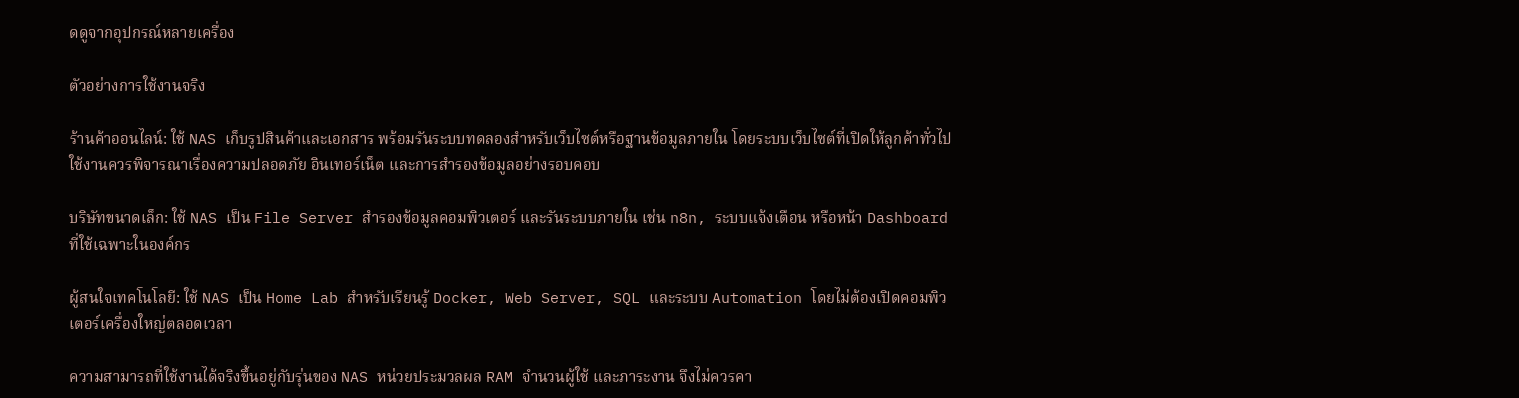ดดูจากอุปกรณ์หลายเครื่อง

ตัวอย่างการใช้งานจริง

ร้านค้าออนไลน์: ใช้ NAS เก็บรูปสินค้าและเอกสาร พร้อมรันระบบทดลองสำหรับเว็บไซต์หรือฐานข้อมูลภายใน โดยระบบเว็บไซต์ที่เปิดให้ลูกค้าทั่วไปใช้งานควรพิจารณาเรื่องความปลอดภัย อินเทอร์เน็ต และการสำรองข้อมูลอย่างรอบคอบ

บริษัทขนาดเล็ก: ใช้ NAS เป็น File Server สำรองข้อมูลคอมพิวเตอร์ และรันระบบภายใน เช่น n8n, ระบบแจ้งเตือน หรือหน้า Dashboard ที่ใช้เฉพาะในองค์กร

ผู้สนใจเทคโนโลยี: ใช้ NAS เป็น Home Lab สำหรับเรียนรู้ Docker, Web Server, SQL และระบบ Automation โดยไม่ต้องเปิดคอมพิวเตอร์เครื่องใหญ่ตลอดเวลา

ความสามารถที่ใช้งานได้จริงขึ้นอยู่กับรุ่นของ NAS หน่วยประมวลผล RAM จำนวนผู้ใช้ และภาระงาน จึงไม่ควรคา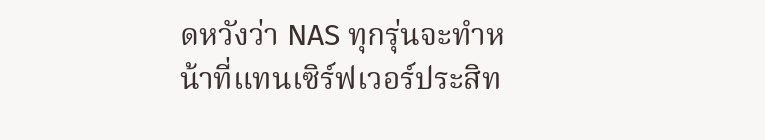ดหวังว่า NAS ทุกรุ่นจะทำหน้าที่แทนเซิร์ฟเวอร์ประสิท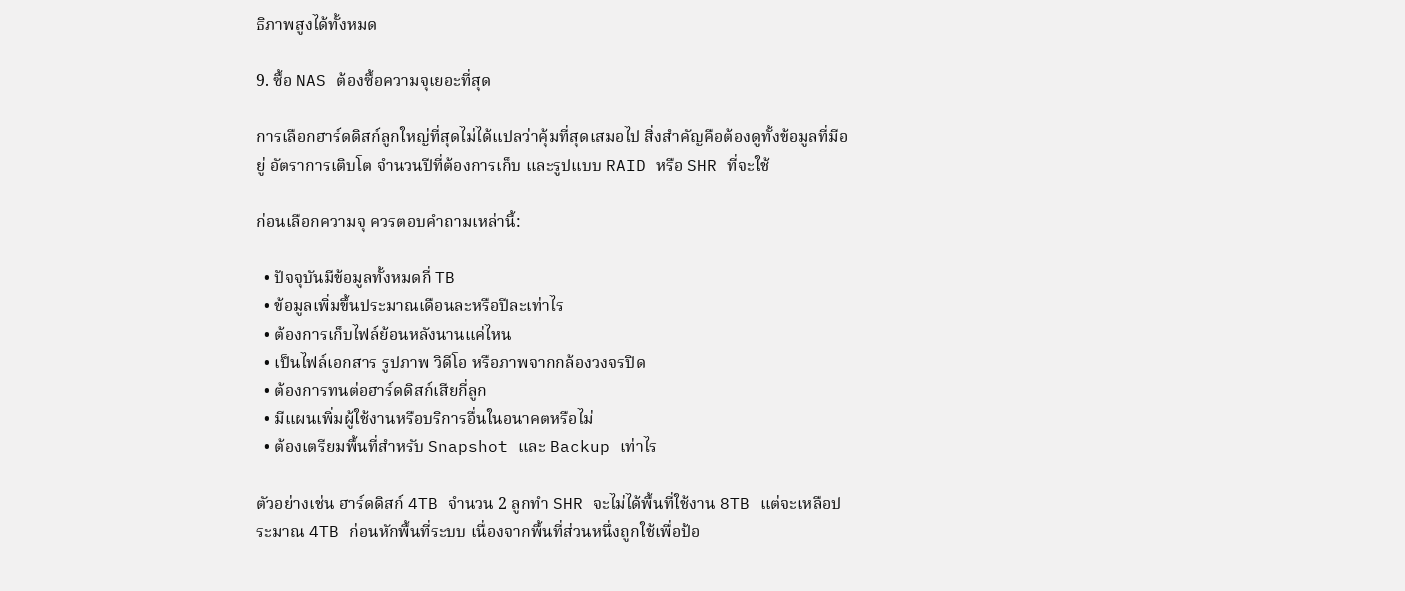ธิภาพสูงได้ทั้งหมด

9. ซื้อ NAS ต้องซื้อความจุเยอะที่สุด

การเลือกฮาร์ดดิสก์ลูกใหญ่ที่สุดไม่ได้แปลว่าคุ้มที่สุดเสมอไป สิ่งสำคัญคือต้องดูทั้งข้อมูลที่มีอยู่ อัตราการเติบโต จำนวนปีที่ต้องการเก็บ และรูปแบบ RAID หรือ SHR ที่จะใช้

ก่อนเลือกความจุ ควรตอบคำถามเหล่านี้:

  • ปัจจุบันมีข้อมูลทั้งหมดกี่ TB
  • ข้อมูลเพิ่มขึ้นประมาณเดือนละหรือปีละเท่าไร
  • ต้องการเก็บไฟล์ย้อนหลังนานแค่ไหน
  • เป็นไฟล์เอกสาร รูปภาพ วิดีโอ หรือภาพจากกล้องวงจรปิด
  • ต้องการทนต่อฮาร์ดดิสก์เสียกี่ลูก
  • มีแผนเพิ่มผู้ใช้งานหรือบริการอื่นในอนาคตหรือไม่
  • ต้องเตรียมพื้นที่สำหรับ Snapshot และ Backup เท่าไร

ตัวอย่างเช่น ฮาร์ดดิสก์ 4TB จำนวน 2 ลูกทำ SHR จะไม่ได้พื้นที่ใช้งาน 8TB แต่จะเหลือประมาณ 4TB ก่อนหักพื้นที่ระบบ เนื่องจากพื้นที่ส่วนหนึ่งถูกใช้เพื่อป้อ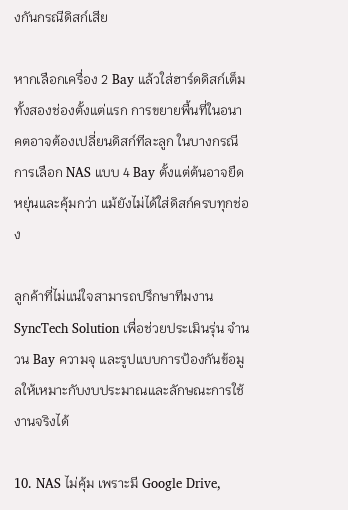งกันกรณีดิสก์เสีย

หากเลือกเครื่อง 2 Bay แล้วใส่ฮาร์ดดิสก์เต็มทั้งสองช่องตั้งแต่แรก การขยายพื้นที่ในอนาคตอาจต้องเปลี่ยนดิสก์ทีละลูก ในบางกรณีการเลือก NAS แบบ 4 Bay ตั้งแต่ต้นอาจยืดหยุ่นและคุ้มกว่า แม้ยังไม่ได้ใส่ดิสก์ครบทุกช่อง

ลูกค้าที่ไม่แน่ใจสามารถปรึกษาทีมงาน SyncTech Solution เพื่อช่วยประเมินรุ่น จำนวน Bay ความจุ และรูปแบบการป้องกันข้อมูลให้เหมาะกับงบประมาณและลักษณะการใช้งานจริงได้

10. NAS ไม่คุ้ม เพราะมี Google Drive,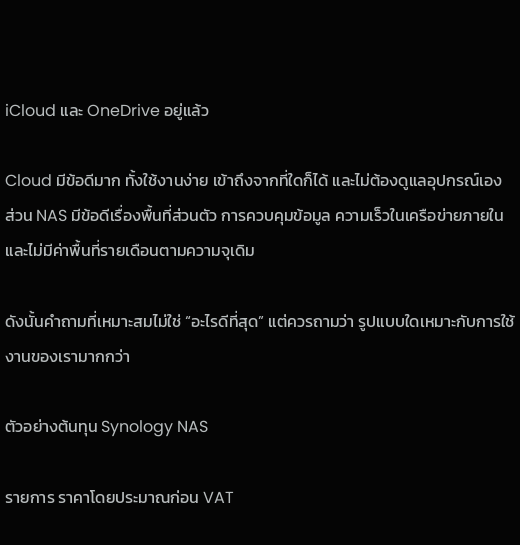iCloud และ OneDrive อยู่แล้ว

Cloud มีข้อดีมาก ทั้งใช้งานง่าย เข้าถึงจากที่ใดก็ได้ และไม่ต้องดูแลอุปกรณ์เอง ส่วน NAS มีข้อดีเรื่องพื้นที่ส่วนตัว การควบคุมข้อมูล ความเร็วในเครือข่ายภายใน และไม่มีค่าพื้นที่รายเดือนตามความจุเดิม

ดังนั้นคำถามที่เหมาะสมไม่ใช่ “อะไรดีที่สุด” แต่ควรถามว่า รูปแบบใดเหมาะกับการใช้งานของเรามากกว่า

ตัวอย่างต้นทุน Synology NAS

รายการ ราคาโดยประมาณก่อน VAT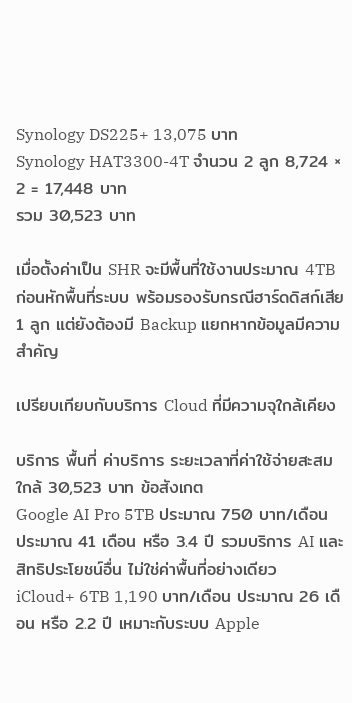Synology DS225+ 13,075 บาท
Synology HAT3300-4T จำนวน 2 ลูก 8,724 × 2 = 17,448 บาท
รวม 30,523 บาท

เมื่อตั้งค่าเป็น SHR จะมีพื้นที่ใช้งานประมาณ 4TB ก่อนหักพื้นที่ระบบ พร้อมรองรับกรณีฮาร์ดดิสก์เสีย 1 ลูก แต่ยังต้องมี Backup แยกหากข้อมูลมีความสำคัญ

เปรียบเทียบกับบริการ Cloud ที่มีความจุใกล้เคียง

บริการ พื้นที่ ค่าบริการ ระยะเวลาที่ค่าใช้จ่ายสะสมใกล้ 30,523 บาท ข้อสังเกต
Google AI Pro 5TB ประมาณ 750 บาท/เดือน ประมาณ 41 เดือน หรือ 3.4 ปี รวมบริการ AI และสิทธิประโยชน์อื่น ไม่ใช่ค่าพื้นที่อย่างเดียว
iCloud+ 6TB 1,190 บาท/เดือน ประมาณ 26 เดือน หรือ 2.2 ปี เหมาะกับระบบ Apple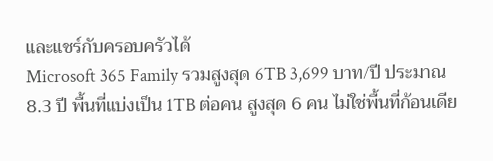และแชร์กับครอบครัวได้
Microsoft 365 Family รวมสูงสุด 6TB 3,699 บาท/ปี ประมาณ 8.3 ปี พื้นที่แบ่งเป็น 1TB ต่อคน สูงสุด 6 คน ไม่ใช่พื้นที่ก้อนเดีย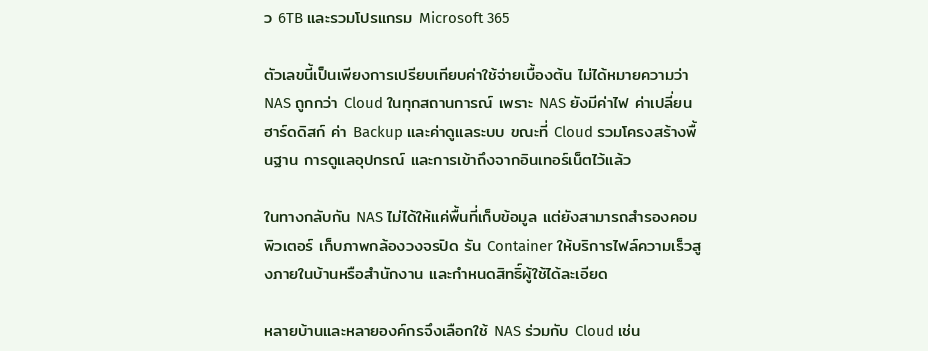ว 6TB และรวมโปรแกรม Microsoft 365

ตัวเลขนี้เป็นเพียงการเปรียบเทียบค่าใช้จ่ายเบื้องต้น ไม่ได้หมายความว่า NAS ถูกกว่า Cloud ในทุกสถานการณ์ เพราะ NAS ยังมีค่าไฟ ค่าเปลี่ยนฮาร์ดดิสก์ ค่า Backup และค่าดูแลระบบ ขณะที่ Cloud รวมโครงสร้างพื้นฐาน การดูแลอุปกรณ์ และการเข้าถึงจากอินเทอร์เน็ตไว้แล้ว

ในทางกลับกัน NAS ไม่ได้ให้แค่พื้นที่เก็บข้อมูล แต่ยังสามารถสำรองคอมพิวเตอร์ เก็บภาพกล้องวงจรปิด รัน Container ให้บริการไฟล์ความเร็วสูงภายในบ้านหรือสำนักงาน และกำหนดสิทธิ์ผู้ใช้ได้ละเอียด

หลายบ้านและหลายองค์กรจึงเลือกใช้ NAS ร่วมกับ Cloud เช่น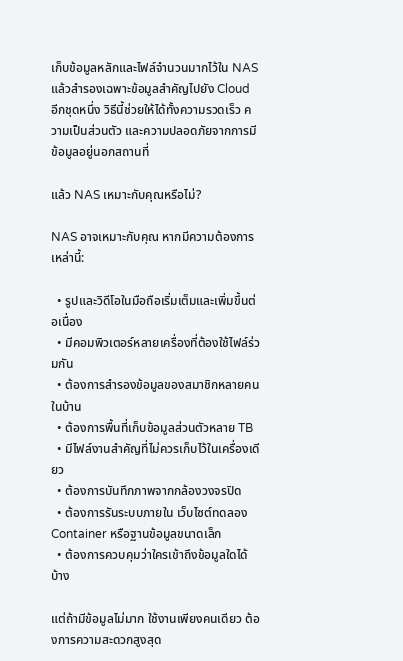เก็บข้อมูลหลักและไฟล์จำนวนมากไว้ใน NAS แล้วสำรองเฉพาะข้อมูลสำคัญไปยัง Cloud อีกชุดหนึ่ง วิธีนี้ช่วยให้ได้ทั้งความรวดเร็ว ความเป็นส่วนตัว และความปลอดภัยจากการมีข้อมูลอยู่นอกสถานที่

แล้ว NAS เหมาะกับคุณหรือไม่?

NAS อาจเหมาะกับคุณ หากมีความต้องการเหล่านี้:

  • รูปและวิดีโอในมือถือเริ่มเต็มและเพิ่มขึ้นต่อเนื่อง
  • มีคอมพิวเตอร์หลายเครื่องที่ต้องใช้ไฟล์ร่วมกัน
  • ต้องการสำรองข้อมูลของสมาชิกหลายคนในบ้าน
  • ต้องการพื้นที่เก็บข้อมูลส่วนตัวหลาย TB
  • มีไฟล์งานสำคัญที่ไม่ควรเก็บไว้ในเครื่องเดียว
  • ต้องการบันทึกภาพจากกล้องวงจรปิด
  • ต้องการรันระบบภายใน เว็บไซต์ทดลอง Container หรือฐานข้อมูลขนาดเล็ก
  • ต้องการควบคุมว่าใครเข้าถึงข้อมูลใดได้บ้าง

แต่ถ้ามีข้อมูลไม่มาก ใช้งานเพียงคนเดียว ต้องการความสะดวกสูงสุด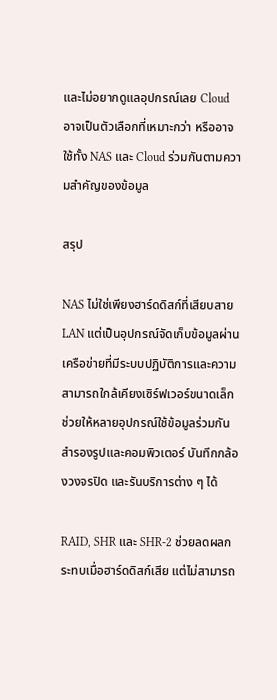และไม่อยากดูแลอุปกรณ์เลย Cloud อาจเป็นตัวเลือกที่เหมาะกว่า หรืออาจใช้ทั้ง NAS และ Cloud ร่วมกันตามความสำคัญของข้อมูล

สรุป

NAS ไม่ใช่เพียงฮาร์ดดิสก์ที่เสียบสาย LAN แต่เป็นอุปกรณ์จัดเก็บข้อมูลผ่านเครือข่ายที่มีระบบปฏิบัติการและความสามารถใกล้เคียงเซิร์ฟเวอร์ขนาดเล็ก ช่วยให้หลายอุปกรณ์ใช้ข้อมูลร่วมกัน สำรองรูปและคอมพิวเตอร์ บันทึกกล้องวงจรปิด และรันบริการต่าง ๆ ได้

RAID, SHR และ SHR-2 ช่วยลดผลกระทบเมื่อฮาร์ดดิสก์เสีย แต่ไม่สามารถ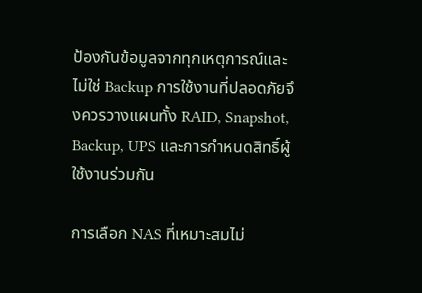ป้องกันข้อมูลจากทุกเหตุการณ์และไม่ใช่ Backup การใช้งานที่ปลอดภัยจึงควรวางแผนทั้ง RAID, Snapshot, Backup, UPS และการกำหนดสิทธิ์ผู้ใช้งานร่วมกัน

การเลือก NAS ที่เหมาะสมไม่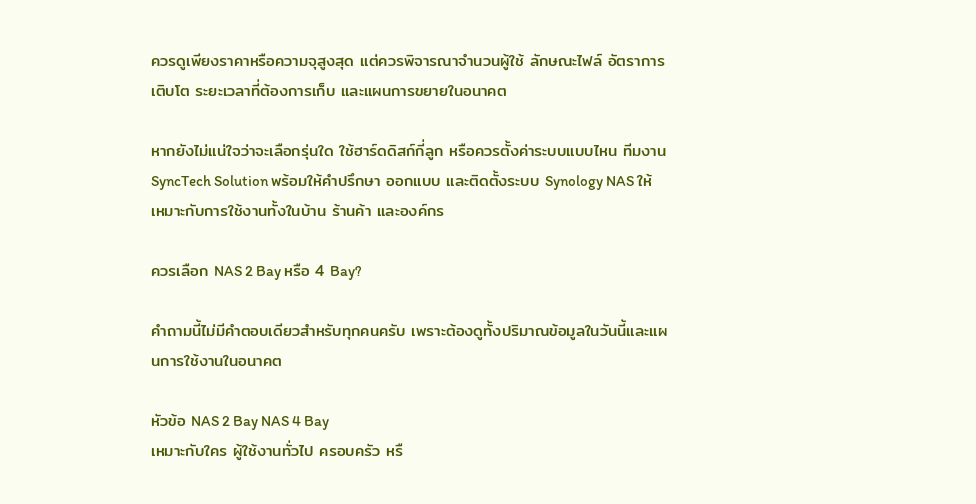ควรดูเพียงราคาหรือความจุสูงสุด แต่ควรพิจารณาจำนวนผู้ใช้ ลักษณะไฟล์ อัตราการเติบโต ระยะเวลาที่ต้องการเก็บ และแผนการขยายในอนาคต

หากยังไม่แน่ใจว่าจะเลือกรุ่นใด ใช้ฮาร์ดดิสก์กี่ลูก หรือควรตั้งค่าระบบแบบไหน ทีมงาน SyncTech Solution พร้อมให้คำปรึกษา ออกแบบ และติดตั้งระบบ Synology NAS ให้เหมาะกับการใช้งานทั้งในบ้าน ร้านค้า และองค์กร

ควรเลือก NAS 2 Bay หรือ 4 Bay?

คำถามนี้ไม่มีคำตอบเดียวสำหรับทุกคนครับ เพราะต้องดูทั้งปริมาณข้อมูลในวันนี้และแผนการใช้งานในอนาคต

หัวข้อ NAS 2 Bay NAS 4 Bay
เหมาะกับใคร ผู้ใช้งานทั่วไป ครอบครัว หรื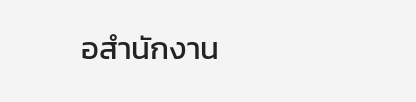อสำนักงาน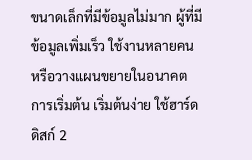ขนาดเล็กที่มีข้อมูลไม่มาก ผู้ที่มีข้อมูลเพิ่มเร็ว ใช้งานหลายคน หรือวางแผนขยายในอนาคต
การเริ่มต้น เริ่มต้นง่าย ใช้ฮาร์ดดิสก์ 2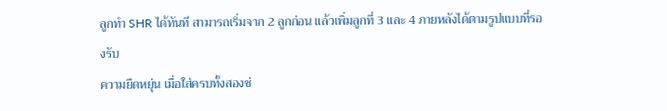ลูกทำ SHR ได้ทันที สามารถเริ่มจาก 2 ลูกก่อน แล้วเพิ่มลูกที่ 3 และ 4 ภายหลังได้ตามรูปแบบที่รองรับ
ความยืดหยุ่น เมื่อใส่ครบทั้งสองช่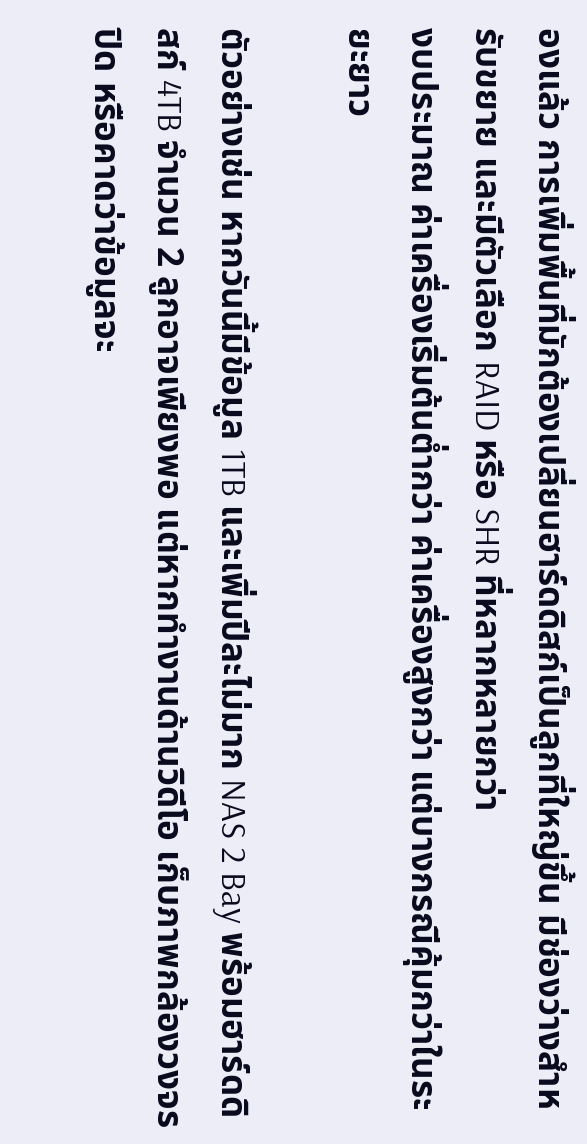องแล้ว การเพิ่มพื้นที่มักต้องเปลี่ยนฮาร์ดดิสก์เป็นลูกที่ใหญ่ขึ้น มีช่องว่างสำหรับขยาย และมีตัวเลือก RAID หรือ SHR ที่หลากหลายกว่า
งบประมาณ ค่าเครื่องเริ่มต้นต่ำกว่า ค่าเครื่องสูงกว่า แต่บางกรณีคุ้มกว่าในระยะยาว

ตัวอย่างเช่น หากวันนี้มีข้อมูล 1TB และเพิ่มปีละไม่มาก NAS 2 Bay พร้อมฮาร์ดดิสก์ 4TB จำนวน 2 ลูกอาจเพียงพอ แต่หากทำงานด้านวิดีโอ เก็บภาพกล้องวงจรปิด หรือคาดว่าข้อมูลจะ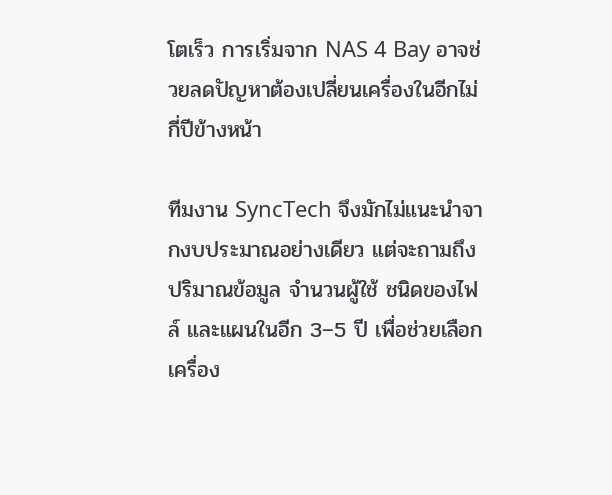โตเร็ว การเริ่มจาก NAS 4 Bay อาจช่วยลดปัญหาต้องเปลี่ยนเครื่องในอีกไม่กี่ปีข้างหน้า

ทีมงาน SyncTech จึงมักไม่แนะนำจากงบประมาณอย่างเดียว แต่จะถามถึงปริมาณข้อมูล จำนวนผู้ใช้ ชนิดของไฟล์ และแผนในอีก 3–5 ปี เพื่อช่วยเลือกเครื่อง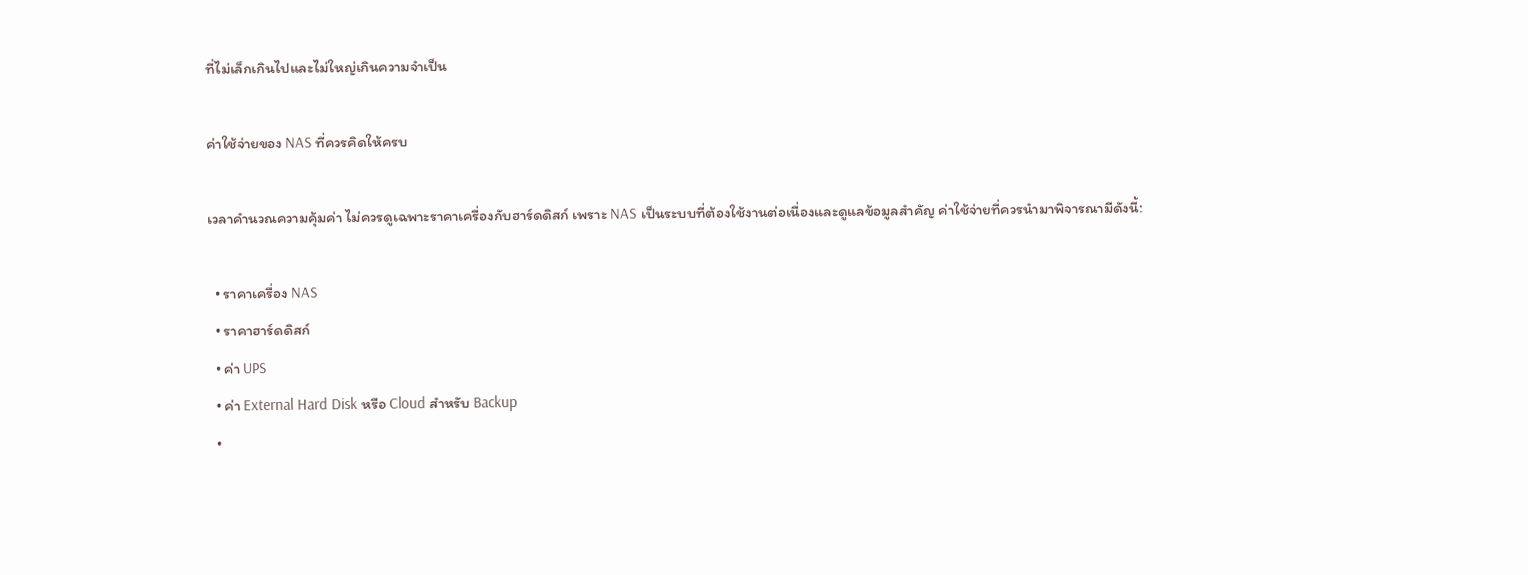ที่ไม่เล็กเกินไปและไม่ใหญ่เกินความจำเป็น

ค่าใช้จ่ายของ NAS ที่ควรคิดให้ครบ

เวลาคำนวณความคุ้มค่า ไม่ควรดูเฉพาะราคาเครื่องกับฮาร์ดดิสก์ เพราะ NAS เป็นระบบที่ต้องใช้งานต่อเนื่องและดูแลข้อมูลสำคัญ ค่าใช้จ่ายที่ควรนำมาพิจารณามีดังนี้:

  • ราคาเครื่อง NAS
  • ราคาฮาร์ดดิสก์
  • ค่า UPS
  • ค่า External Hard Disk หรือ Cloud สำหรับ Backup
  •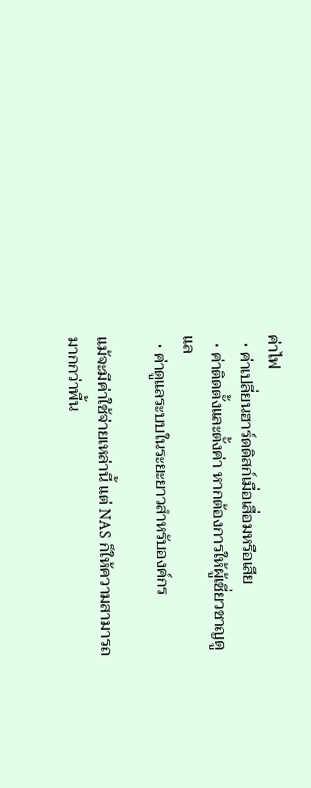ค่าไฟ
  • ค่าเปลี่ยนฮาร์ดดิสก์เมื่อเสื่อมหรือเสีย
  • ค่าติดตั้งและตั้งค่า หากต้องการให้ผู้เชี่ยวชาญดูแล
  • ค่าดูแลระบบในระยะยาวสำหรับองค์กร

แม้จะมีค่าใช้จ่ายเหล่านี้ แต่ NAS ก็ให้ความสามารถมากกว่าพื้น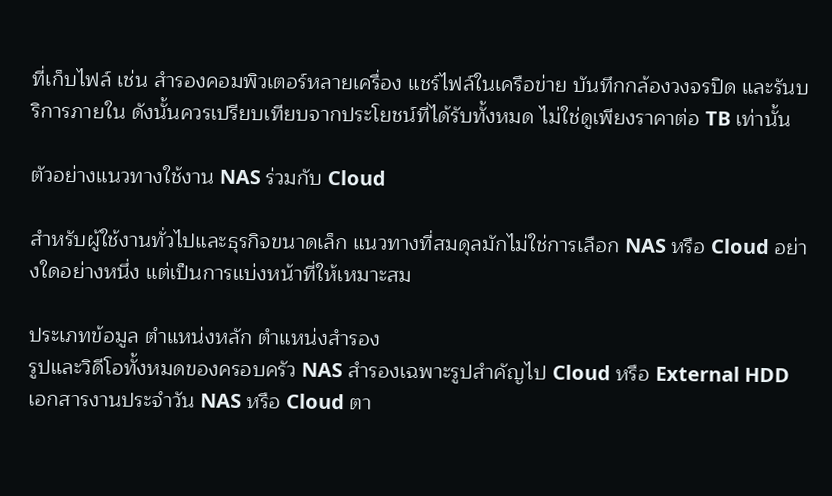ที่เก็บไฟล์ เช่น สำรองคอมพิวเตอร์หลายเครื่อง แชร์ไฟล์ในเครือข่าย บันทึกกล้องวงจรปิด และรันบริการภายใน ดังนั้นควรเปรียบเทียบจากประโยชน์ที่ได้รับทั้งหมด ไม่ใช่ดูเพียงราคาต่อ TB เท่านั้น

ตัวอย่างแนวทางใช้งาน NAS ร่วมกับ Cloud

สำหรับผู้ใช้งานทั่วไปและธุรกิจขนาดเล็ก แนวทางที่สมดุลมักไม่ใช่การเลือก NAS หรือ Cloud อย่างใดอย่างหนึ่ง แต่เป็นการแบ่งหน้าที่ให้เหมาะสม

ประเภทข้อมูล ตำแหน่งหลัก ตำแหน่งสำรอง
รูปและวิดีโอทั้งหมดของครอบครัว NAS สำรองเฉพาะรูปสำคัญไป Cloud หรือ External HDD
เอกสารงานประจำวัน NAS หรือ Cloud ตา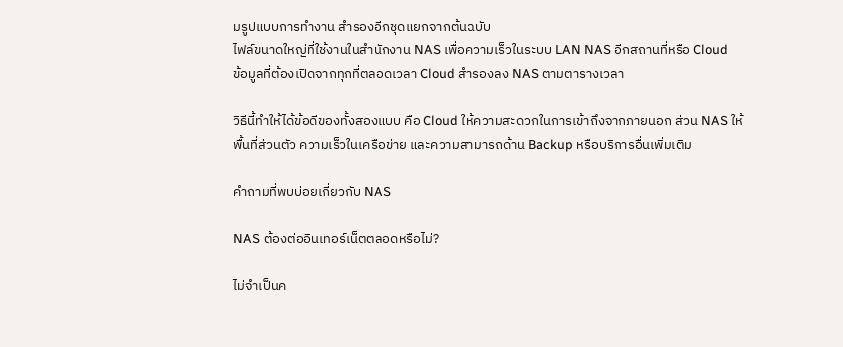มรูปแบบการทำงาน สำรองอีกชุดแยกจากต้นฉบับ
ไฟล์ขนาดใหญ่ที่ใช้งานในสำนักงาน NAS เพื่อความเร็วในระบบ LAN NAS อีกสถานที่หรือ Cloud
ข้อมูลที่ต้องเปิดจากทุกที่ตลอดเวลา Cloud สำรองลง NAS ตามตารางเวลา

วิธีนี้ทำให้ได้ข้อดีของทั้งสองแบบ คือ Cloud ให้ความสะดวกในการเข้าถึงจากภายนอก ส่วน NAS ให้พื้นที่ส่วนตัว ความเร็วในเครือข่าย และความสามารถด้าน Backup หรือบริการอื่นเพิ่มเติม

คำถามที่พบบ่อยเกี่ยวกับ NAS

NAS ต้องต่ออินเทอร์เน็ตตลอดหรือไม่?

ไม่จำเป็นค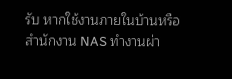รับ หากใช้งานภายในบ้านหรือสำนักงาน NAS ทำงานผ่า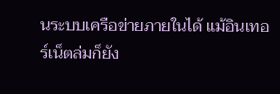นระบบเครือข่ายภายในได้ แม้อินเทอร์เน็ตล่มก็ยัง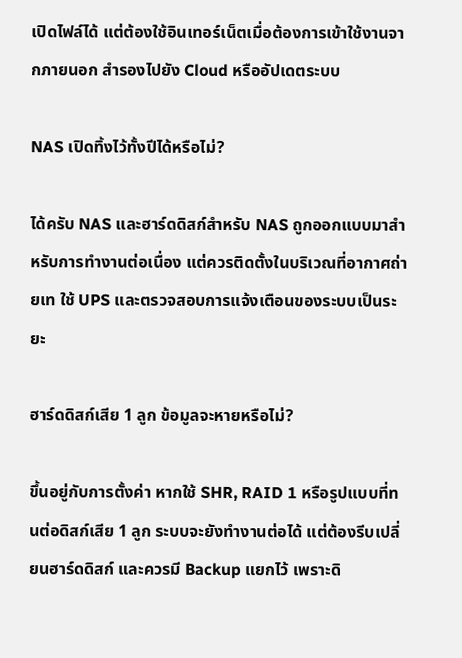เปิดไฟล์ได้ แต่ต้องใช้อินเทอร์เน็ตเมื่อต้องการเข้าใช้งานจากภายนอก สำรองไปยัง Cloud หรืออัปเดตระบบ

NAS เปิดทิ้งไว้ทั้งปีได้หรือไม่?

ได้ครับ NAS และฮาร์ดดิสก์สำหรับ NAS ถูกออกแบบมาสำหรับการทำงานต่อเนื่อง แต่ควรติดตั้งในบริเวณที่อากาศถ่ายเท ใช้ UPS และตรวจสอบการแจ้งเตือนของระบบเป็นระยะ

ฮาร์ดดิสก์เสีย 1 ลูก ข้อมูลจะหายหรือไม่?

ขึ้นอยู่กับการตั้งค่า หากใช้ SHR, RAID 1 หรือรูปแบบที่ทนต่อดิสก์เสีย 1 ลูก ระบบจะยังทำงานต่อได้ แต่ต้องรีบเปลี่ยนฮาร์ดดิสก์ และควรมี Backup แยกไว้ เพราะดิ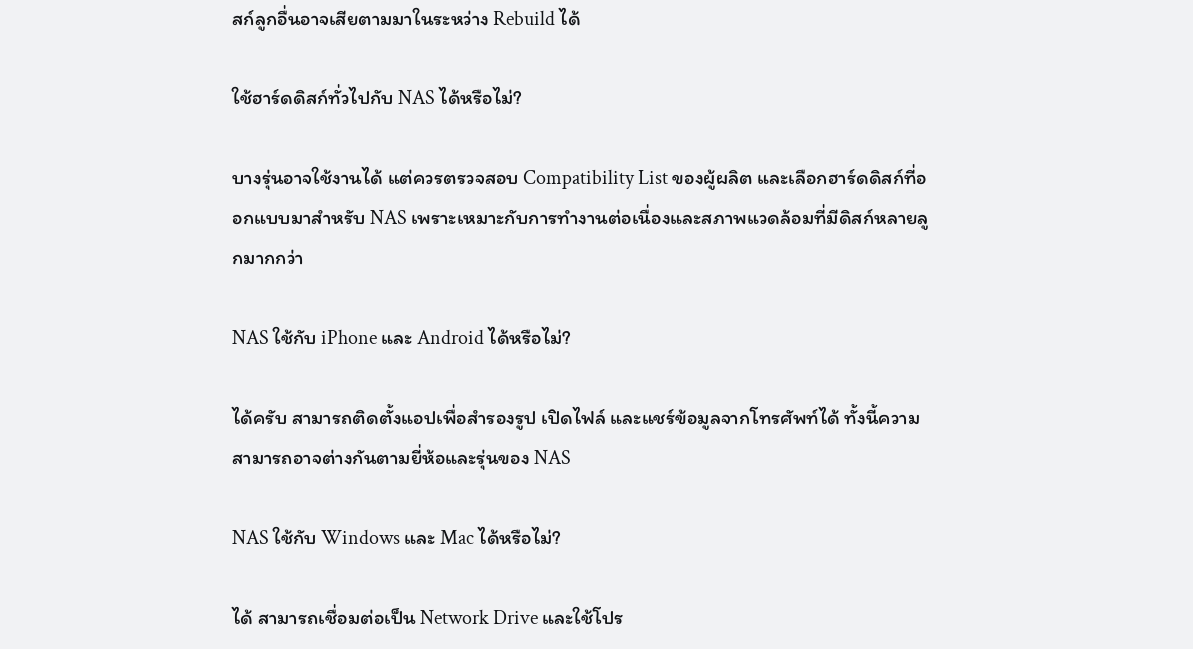สก์ลูกอื่นอาจเสียตามมาในระหว่าง Rebuild ได้

ใช้ฮาร์ดดิสก์ทั่วไปกับ NAS ได้หรือไม่?

บางรุ่นอาจใช้งานได้ แต่ควรตรวจสอบ Compatibility List ของผู้ผลิต และเลือกฮาร์ดดิสก์ที่ออกแบบมาสำหรับ NAS เพราะเหมาะกับการทำงานต่อเนื่องและสภาพแวดล้อมที่มีดิสก์หลายลูกมากกว่า

NAS ใช้กับ iPhone และ Android ได้หรือไม่?

ได้ครับ สามารถติดตั้งแอปเพื่อสำรองรูป เปิดไฟล์ และแชร์ข้อมูลจากโทรศัพท์ได้ ทั้งนี้ความสามารถอาจต่างกันตามยี่ห้อและรุ่นของ NAS

NAS ใช้กับ Windows และ Mac ได้หรือไม่?

ได้ สามารถเชื่อมต่อเป็น Network Drive และใช้โปร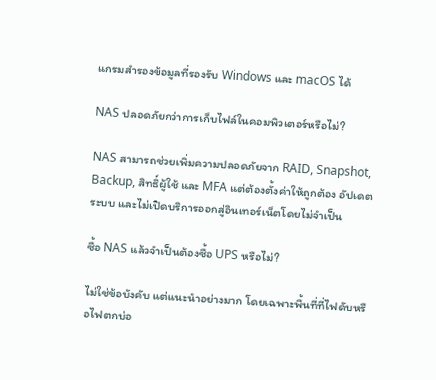แกรมสำรองข้อมูลที่รองรับ Windows และ macOS ได้

NAS ปลอดภัยกว่าการเก็บไฟล์ในคอมพิวเตอร์หรือไม่?

NAS สามารถช่วยเพิ่มความปลอดภัยจาก RAID, Snapshot, Backup, สิทธิ์ผู้ใช้ และ MFA แต่ต้องตั้งค่าให้ถูกต้อง อัปเดตระบบ และไม่เปิดบริการออกสู่อินเทอร์เน็ตโดยไม่จำเป็น

ซื้อ NAS แล้วจำเป็นต้องซื้อ UPS หรือไม่?

ไม่ใช่ข้อบังคับ แต่แนะนำอย่างมาก โดยเฉพาะพื้นที่ที่ไฟดับหรือไฟตกบ่อ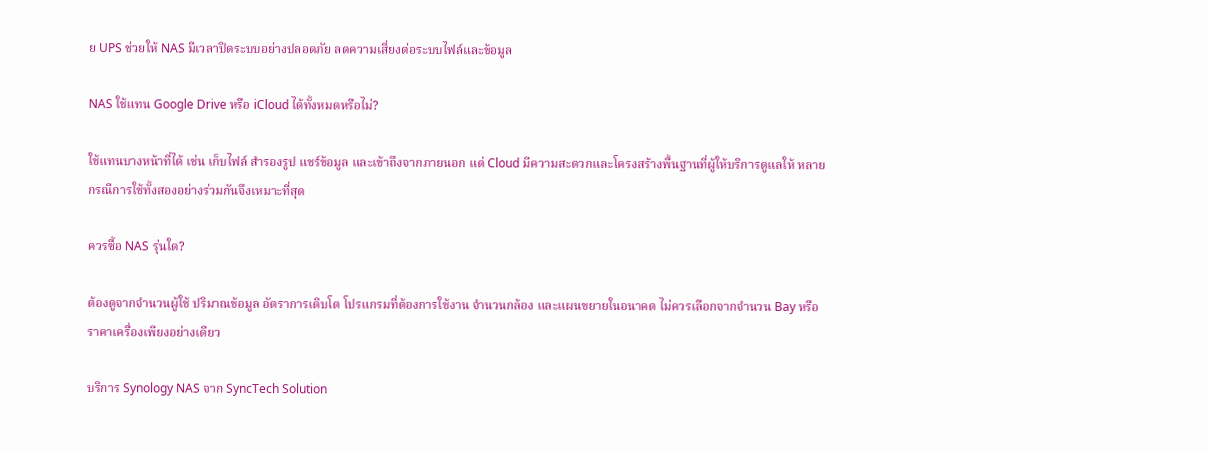ย UPS ช่วยให้ NAS มีเวลาปิดระบบอย่างปลอดภัย ลดความเสี่ยงต่อระบบไฟล์และข้อมูล

NAS ใช้แทน Google Drive หรือ iCloud ได้ทั้งหมดหรือไม่?

ใช้แทนบางหน้าที่ได้ เช่น เก็บไฟล์ สำรองรูป แชร์ข้อมูล และเข้าถึงจากภายนอก แต่ Cloud มีความสะดวกและโครงสร้างพื้นฐานที่ผู้ให้บริการดูแลให้ หลายกรณีการใช้ทั้งสองอย่างร่วมกันจึงเหมาะที่สุด

ควรซื้อ NAS รุ่นใด?

ต้องดูจากจำนวนผู้ใช้ ปริมาณข้อมูล อัตราการเติบโต โปรแกรมที่ต้องการใช้งาน จำนวนกล้อง และแผนขยายในอนาคต ไม่ควรเลือกจากจำนวน Bay หรือราคาเครื่องเพียงอย่างเดียว

บริการ Synology NAS จาก SyncTech Solution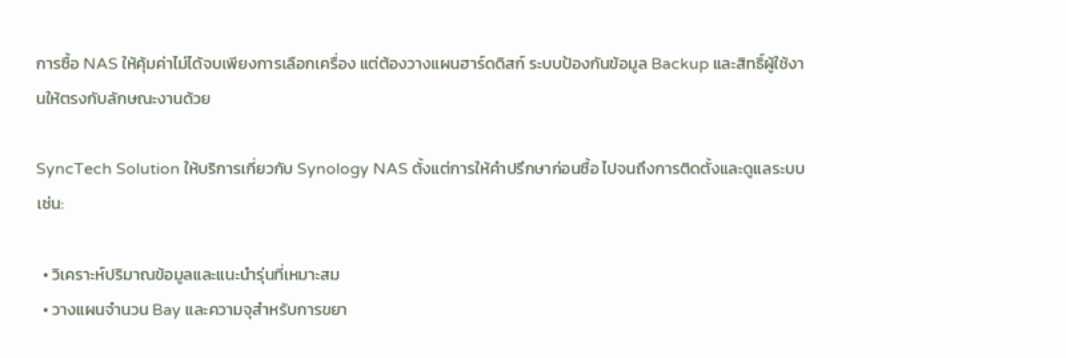การซื้อ NAS ให้คุ้มค่าไม่ได้จบเพียงการเลือกเครื่อง แต่ต้องวางแผนฮาร์ดดิสก์ ระบบป้องกันข้อมูล Backup และสิทธิ์ผู้ใช้งานให้ตรงกับลักษณะงานด้วย

SyncTech Solution ให้บริการเกี่ยวกับ Synology NAS ตั้งแต่การให้คำปรึกษาก่อนซื้อ ไปจนถึงการติดตั้งและดูแลระบบ เช่น:

  • วิเคราะห์ปริมาณข้อมูลและแนะนำรุ่นที่เหมาะสม
  • วางแผนจำนวน Bay และความจุสำหรับการขยา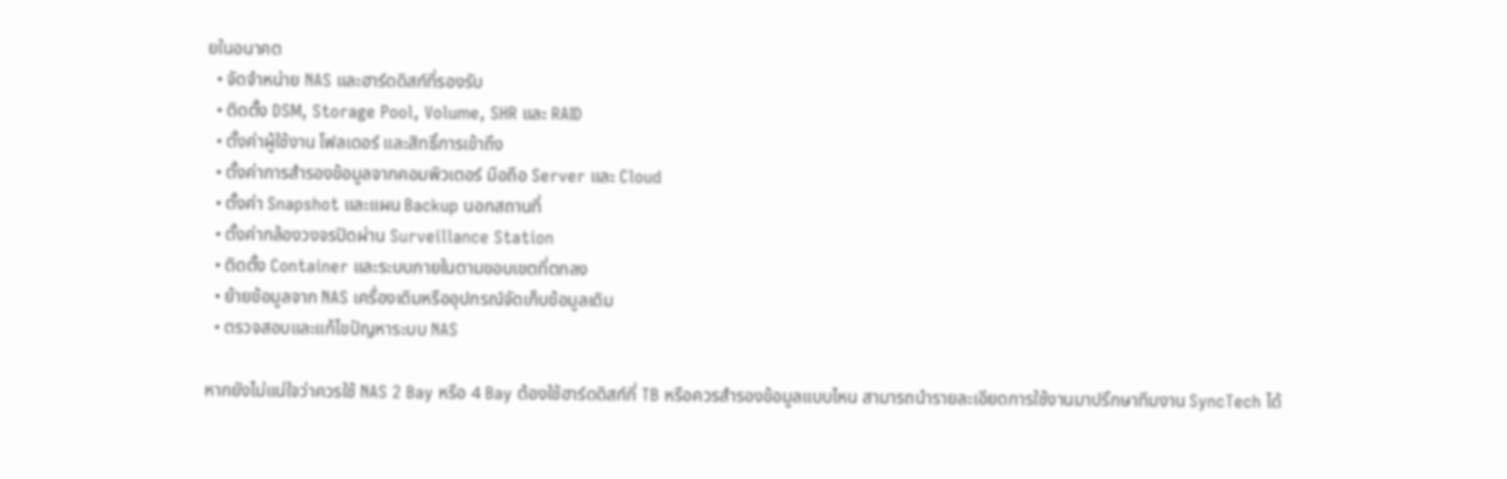ยในอนาคต
  • จัดจำหน่าย NAS และฮาร์ดดิสก์ที่รองรับ
  • ติดตั้ง DSM, Storage Pool, Volume, SHR และ RAID
  • ตั้งค่าผู้ใช้งาน โฟลเดอร์ และสิทธิ์การเข้าถึง
  • ตั้งค่าการสำรองข้อมูลจากคอมพิวเตอร์ มือถือ Server และ Cloud
  • ตั้งค่า Snapshot และแผน Backup นอกสถานที่
  • ตั้งค่ากล้องวงจรปิดผ่าน Surveillance Station
  • ติดตั้ง Container และระบบภายในตามขอบเขตที่ตกลง
  • ย้ายข้อมูลจาก NAS เครื่องเดิมหรืออุปกรณ์จัดเก็บข้อมูลเดิม
  • ตรวจสอบและแก้ไขปัญหาระบบ NAS

หากยังไม่แน่ใจว่าควรใช้ NAS 2 Bay หรือ 4 Bay ต้องใช้ฮาร์ดดิสก์กี่ TB หรือควรสำรองข้อมูลแบบไหน สามารถนำรายละเอียดการใช้งานมาปรึกษาทีมงาน SyncTech ได้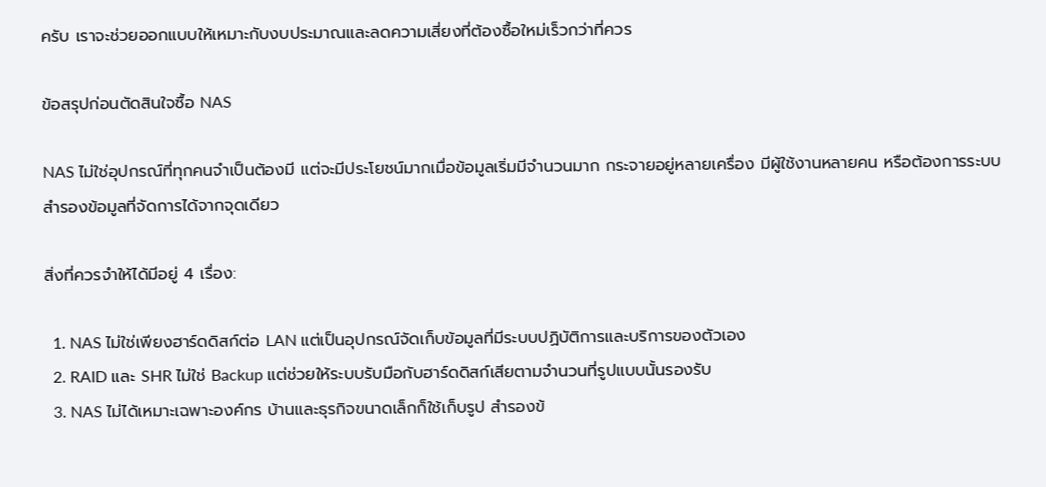ครับ เราจะช่วยออกแบบให้เหมาะกับงบประมาณและลดความเสี่ยงที่ต้องซื้อใหม่เร็วกว่าที่ควร

ข้อสรุปก่อนตัดสินใจซื้อ NAS

NAS ไม่ใช่อุปกรณ์ที่ทุกคนจำเป็นต้องมี แต่จะมีประโยชน์มากเมื่อข้อมูลเริ่มมีจำนวนมาก กระจายอยู่หลายเครื่อง มีผู้ใช้งานหลายคน หรือต้องการระบบสำรองข้อมูลที่จัดการได้จากจุดเดียว

สิ่งที่ควรจำให้ได้มีอยู่ 4 เรื่อง:

  1. NAS ไม่ใช่เพียงฮาร์ดดิสก์ต่อ LAN แต่เป็นอุปกรณ์จัดเก็บข้อมูลที่มีระบบปฏิบัติการและบริการของตัวเอง
  2. RAID และ SHR ไม่ใช่ Backup แต่ช่วยให้ระบบรับมือกับฮาร์ดดิสก์เสียตามจำนวนที่รูปแบบนั้นรองรับ
  3. NAS ไม่ได้เหมาะเฉพาะองค์กร บ้านและธุรกิจขนาดเล็กก็ใช้เก็บรูป สำรองข้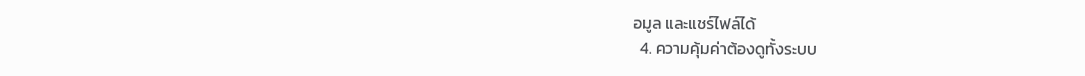อมูล และแชร์ไฟล์ได้
  4. ความคุ้มค่าต้องดูทั้งระบบ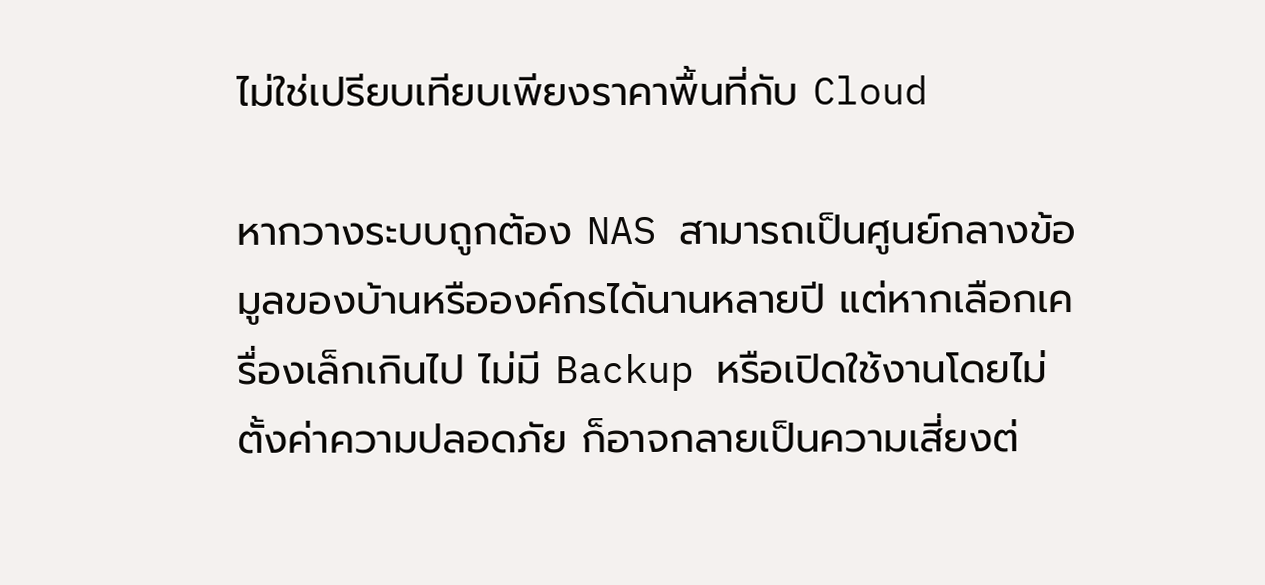ไม่ใช่เปรียบเทียบเพียงราคาพื้นที่กับ Cloud

หากวางระบบถูกต้อง NAS สามารถเป็นศูนย์กลางข้อมูลของบ้านหรือองค์กรได้นานหลายปี แต่หากเลือกเครื่องเล็กเกินไป ไม่มี Backup หรือเปิดใช้งานโดยไม่ตั้งค่าความปลอดภัย ก็อาจกลายเป็นความเสี่ยงต่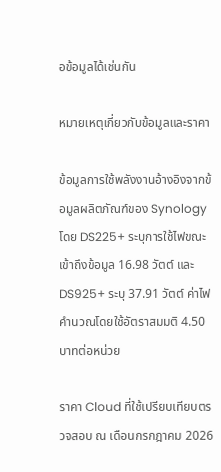อข้อมูลได้เช่นกัน

หมายเหตุเกี่ยวกับข้อมูลและราคา

ข้อมูลการใช้พลังงานอ้างอิงจากข้อมูลผลิตภัณฑ์ของ Synology โดย DS225+ ระบุการใช้ไฟขณะเข้าถึงข้อมูล 16.98 วัตต์ และ DS925+ ระบุ 37.91 วัตต์ ค่าไฟคำนวณโดยใช้อัตราสมมติ 4.50 บาทต่อหน่วย

ราคา Cloud ที่ใช้เปรียบเทียบตรวจสอบ ณ เดือนกรกฎาคม 2026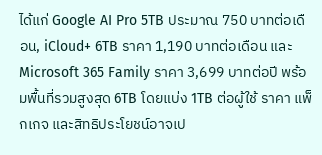ได้แก่ Google AI Pro 5TB ประมาณ 750 บาทต่อเดือน, iCloud+ 6TB ราคา 1,190 บาทต่อเดือน และ Microsoft 365 Family ราคา 3,699 บาทต่อปี พร้อมพื้นที่รวมสูงสุด 6TB โดยแบ่ง 1TB ต่อผู้ใช้ ราคา แพ็กเกจ และสิทธิประโยชน์อาจเป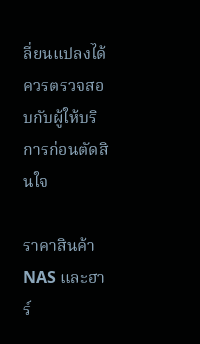ลี่ยนแปลงได้ ควรตรวจสอบกับผู้ให้บริการก่อนตัดสินใจ

ราคาสินค้า NAS และฮาร์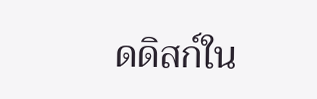ดดิสก์ใน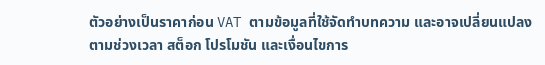ตัวอย่างเป็นราคาก่อน VAT ตามข้อมูลที่ใช้จัดทำบทความ และอาจเปลี่ยนแปลงตามช่วงเวลา สต็อก โปรโมชัน และเงื่อนไขการ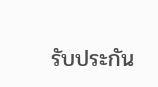รับประกัน